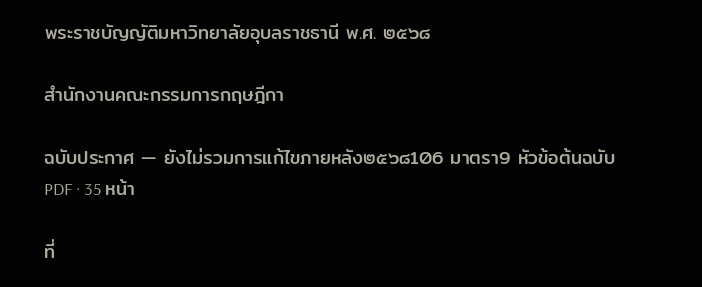พระราชบัญญัติมหาวิทยาลัยอุบลราชธานี พ.ศ. ๒๕๖๘

สำนักงานคณะกรรมการกฤษฎีกา

ฉบับประกาศ — ยังไม่รวมการแก้ไขภายหลัง๒๕๖๘106 มาตรา9 หัวข้อต้นฉบับ PDF · 35 หน้า

ที่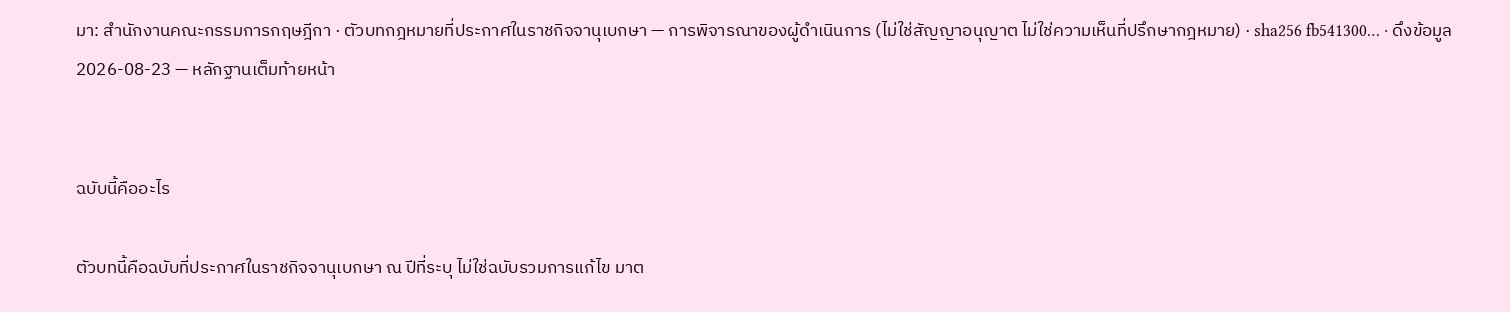มา: สำนักงานคณะกรรมการกฤษฎีกา · ตัวบทกฎหมายที่ประกาศในราชกิจจานุเบกษา — การพิจารณาของผู้ดำเนินการ (ไม่ใช่สัญญาอนุญาต ไม่ใช่ความเห็นที่ปรึกษากฎหมาย) · sha256 fb541300… · ดึงข้อมูล 2026-08-23 — หลักฐานเต็มท้ายหน้า


ฉบับนี้คืออะไร

ตัวบทนี้คือฉบับที่ประกาศในราชกิจจานุเบกษา ณ ปีที่ระบุ ไม่ใช่ฉบับรวมการแก้ไข มาต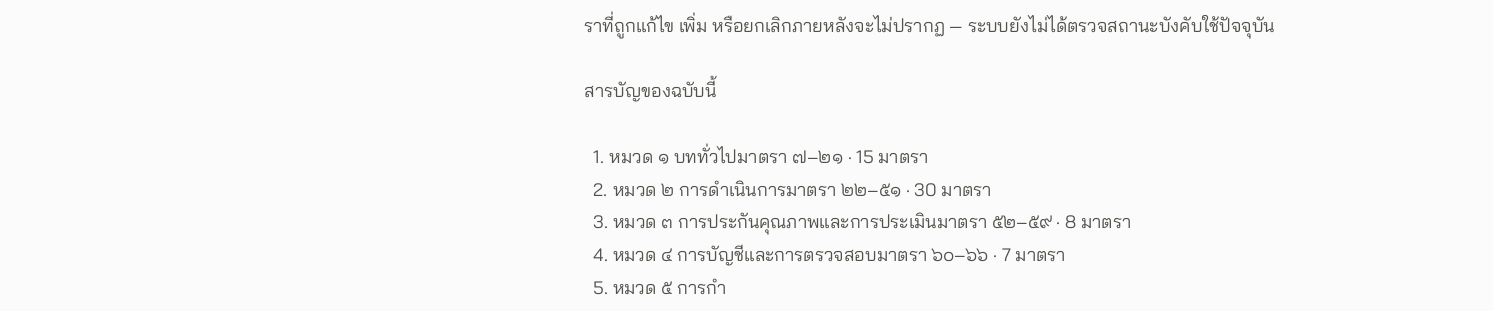ราที่ถูกแก้ไข เพิ่ม หรือยกเลิกภายหลังจะไม่ปรากฏ — ระบบยังไม่ได้ตรวจสถานะบังคับใช้ปัจจุบัน

สารบัญของฉบับนี้

  1. หมวด ๑ บททั่วไปมาตรา ๗–๒๑ · 15 มาตรา
  2. หมวด ๒ การดำเนินการมาตรา ๒๒–๕๑ · 30 มาตรา
  3. หมวด ๓ การประกันคุณภาพและการประเมินมาตรา ๕๒–๕๙ · 8 มาตรา
  4. หมวด ๔ การบัญชีและการตรวจสอบมาตรา ๖๐–๖๖ · 7 มาตรา
  5. หมวด ๕ การกำ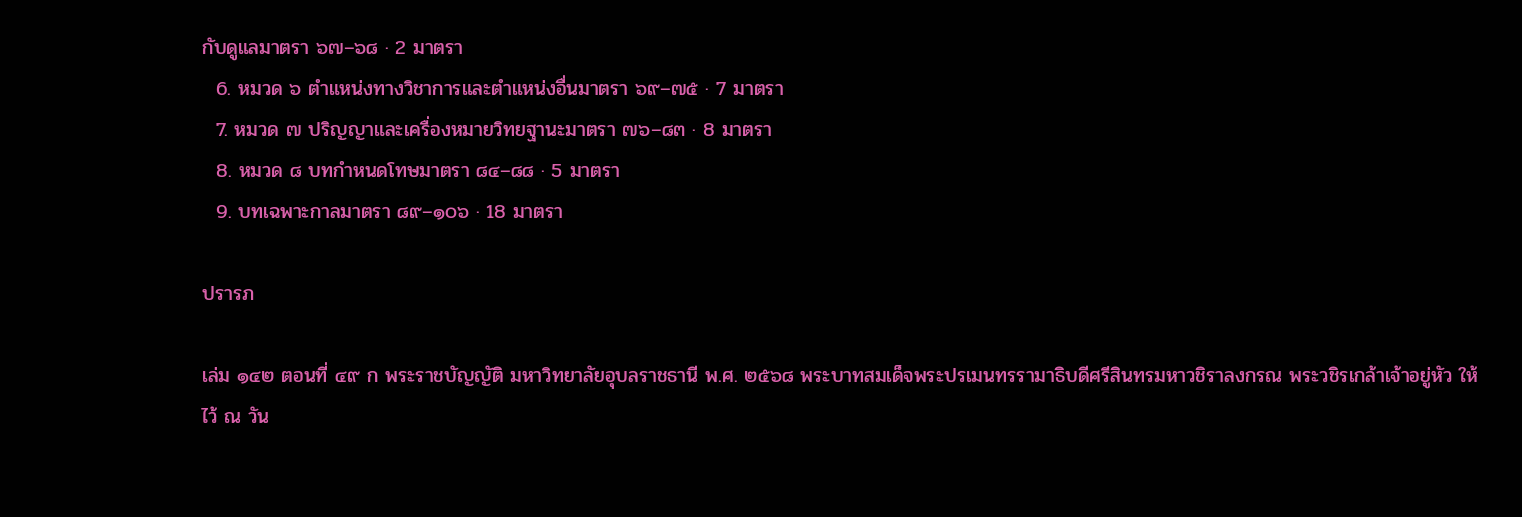กับดูแลมาตรา ๖๗–๖๘ · 2 มาตรา
  6. หมวด ๖ ตำแหน่งทางวิชาการและตำแหน่งอื่นมาตรา ๖๙–๗๕ · 7 มาตรา
  7. หมวด ๗ ปริญญาและเครื่องหมายวิทยฐานะมาตรา ๗๖–๘๓ · 8 มาตรา
  8. หมวด ๘ บทกำหนดโทษมาตรา ๘๔–๘๘ · 5 มาตรา
  9. บทเฉพาะกาลมาตรา ๘๙–๑๐๖ · 18 มาตรา

ปรารภ

เล่ม ๑๔๒ ตอนที่ ๔๙ ก พระราชบัญญัติ มหาวิทยาลัยอุบลราชธานี พ.ศ. ๒๕๖๘ พระบาทสมเด็จพระปรเมนทรรามาธิบดีศรีสินทรมหาวชิราลงกรณ พระวชิรเกล้าเจ้าอยู่หัว ให้ไว้ ณ วัน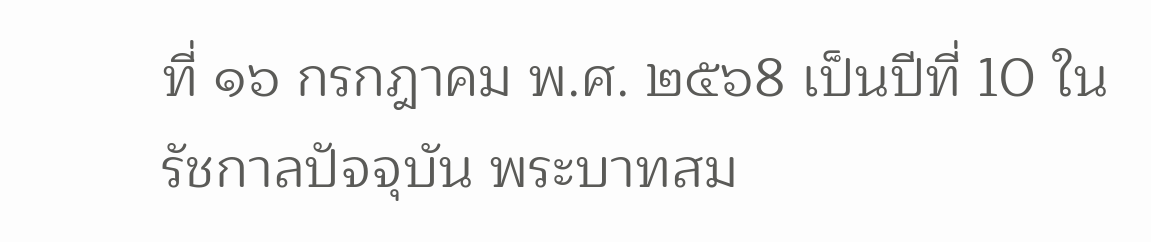ที่ ๑๖ กรกฎาคม พ.ศ. ๒๕๖8 เป็นปีที่ 10 ในรัชกาลปัจจุบัน พระบาทสม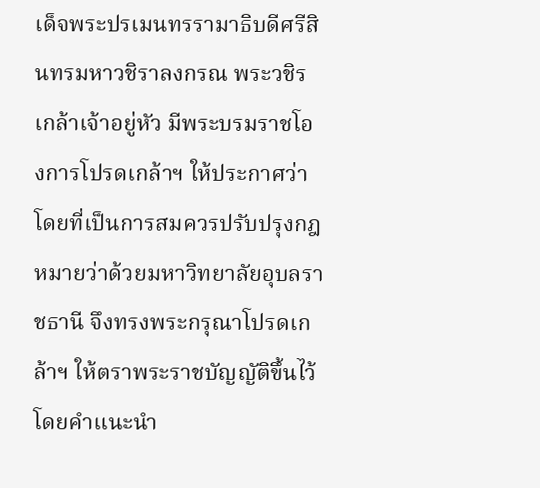เด็จพระปรเมนทรรามาธิบดีศรีสินทรมหาวชิราลงกรณ พระวชิรเกล้าเจ้าอยู่หัว มีพระบรมราชโองการโปรดเกล้าฯ ให้ประกาศว่า โดยที่เป็นการสมควรปรับปรุงกฎหมายว่าด้วยมหาวิทยาลัยอุบลราชธานี จึงทรงพระกรุณาโปรดเกล้าฯ ให้ตราพระราชบัญญัติขึ้นไว้โดยคำแนะนำ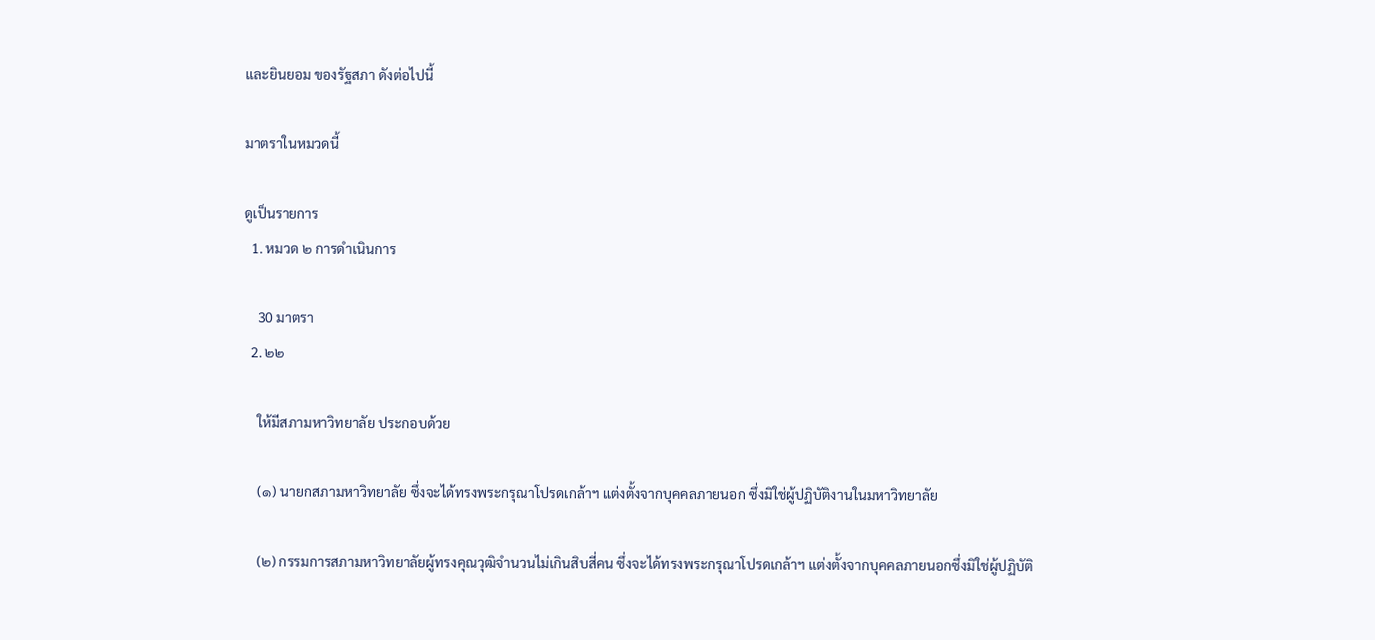และยินยอม ของรัฐสภา ดังต่อไปนี้

มาตราในหมวดนี้

ดูเป็นรายการ
  1. หมวด ๒ การดำเนินการ

    30 มาตรา
  2. ๒๒

    ให้มีสภามหาวิทยาลัย ประกอบด้วย

    (๑) นายกสภามหาวิทยาลัย ซึ่งจะได้ทรงพระกรุณาโปรดเกล้าฯ แต่งตั้งจากบุคคลภายนอก ซึ่งมิใช่ผู้ปฏิบัติงานในมหาวิทยาลัย

    (๒) กรรมการสภามหาวิทยาลัยผู้ทรงคุณวุฒิจำนวนไม่เกินสิบสี่คน ซึ่งจะได้ทรงพระกรุณาโปรดเกล้าฯ แต่งตั้งจากบุคคลภายนอกซึ่งมิใช่ผู้ปฏิบัติ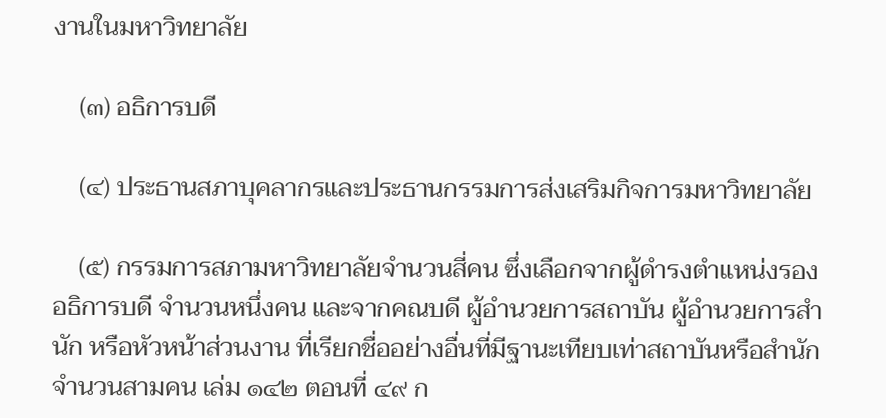งานในมหาวิทยาลัย

    (๓) อธิการบดี

    (๔) ประธานสภาบุคลากรและประธานกรรมการส่งเสริมกิจการมหาวิทยาลัย

    (๕) กรรมการสภามหาวิทยาลัยจำนวนสี่คน ซึ่งเลือกจากผู้ดำรงตำแหน่งรองอธิการบดี จำนวนหนึ่งคน และจากคณบดี ผู้อำนวยการสถาบัน ผู้อำนวยการสำนัก หรือหัวหน้าส่วนงาน ที่เรียกชื่ออย่างอื่นที่มีฐานะเทียบเท่าสถาบันหรือสำนักจำนวนสามคน เล่ม ๑๔๒ ตอนที่ ๔๙ ก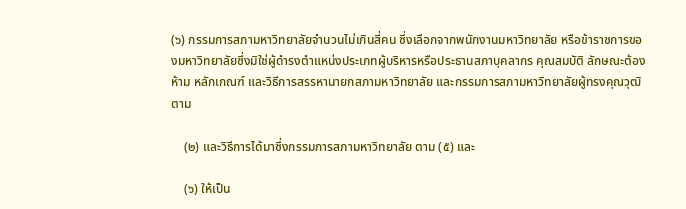(๖) กรรมการสภามหาวิทยาลัยจำนวนไม่เกินสี่คน ซึ่งเลือกจากพนักงานมหาวิทยาลัย หรือข้าราชการของมหาวิทยาลัยซึ่งมิใช่ผู้ดำรงตำแหน่งประเภทผู้บริหารหรือประธานสภาบุคลากร คุณสมบัติ ลักษณะต้องห้าม หลักเกณฑ์ และวิธีการสรรหานายกสภามหาวิทยาลัย และกรรมการสภามหาวิทยาลัยผู้ทรงคุณวุฒิตาม

    (๒) และวิธีการได้มาซึ่งกรรมการสภามหาวิทยาลัย ตาม (๕) และ

    (๖) ให้เป็น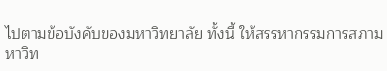ไปตามข้อบังคับของมหาวิทยาลัย ทั้งนี้ ให้สรรหากรรมการสภามหาวิท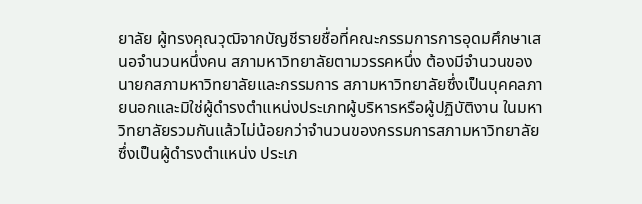ยาลัย ผู้ทรงคุณวุฒิจากบัญชีรายชื่อที่คณะกรรมการการอุดมศึกษาเสนอจำนวนหนึ่งคน สภามหาวิทยาลัยตามวรรคหนึ่ง ต้องมีจำนวนของนายกสภามหาวิทยาลัยและกรรมการ สภามหาวิทยาลัยซึ่งเป็นบุคคลภายนอกและมิใช่ผู้ดำรงตำแหน่งประเภทผู้บริหารหรือผู้ปฏิบัติงาน ในมหาวิทยาลัยรวมกันแล้วไม่น้อยกว่าจำนวนของกรรมการสภามหาวิทยาลัยซึ่งเป็นผู้ดำรงตำแหน่ง ประเภ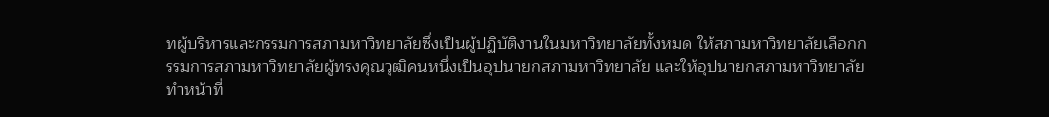ทผู้บริหารและกรรมการสภามหาวิทยาลัยซึ่งเป็นผู้ปฏิบัติงานในมหาวิทยาลัยทั้งหมด ให้สภามหาวิทยาลัยเลือกกรรมการสภามหาวิทยาลัยผู้ทรงคุณวุฒิคนหนึ่งเป็นอุปนายกสภามหาวิทยาลัย และให้อุปนายกสภามหาวิทยาลัยทำหน้าที่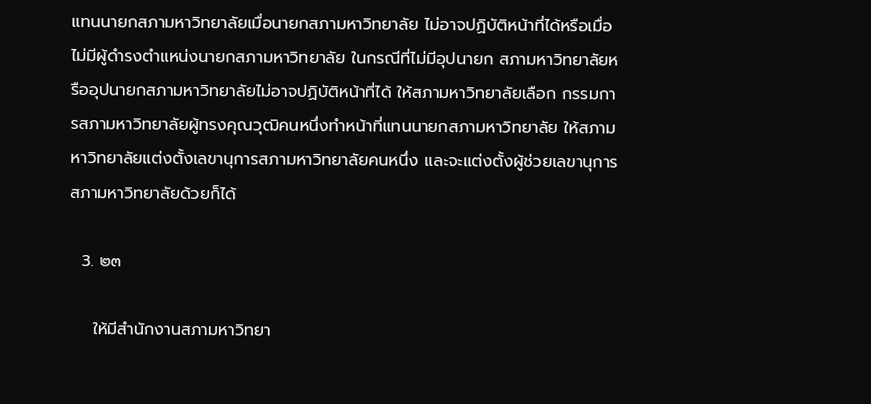แทนนายกสภามหาวิทยาลัยเมื่อนายกสภามหาวิทยาลัย ไม่อาจปฏิบัติหน้าที่ได้หรือเมื่อไม่มีผู้ดำรงตำแหน่งนายกสภามหาวิทยาลัย ในกรณีที่ไม่มีอุปนายก สภามหาวิทยาลัยหรืออุปนายกสภามหาวิทยาลัยไม่อาจปฏิบัติหน้าที่ได้ ให้สภามหาวิทยาลัยเลือก กรรมการสภามหาวิทยาลัยผู้ทรงคุณวุฒิคนหนึ่งทำหน้าที่แทนนายกสภามหาวิทยาลัย ให้สภามหาวิทยาลัยแต่งตั้งเลขานุการสภามหาวิทยาลัยคนหนึ่ง และจะแต่งตั้งผู้ช่วยเลขานุการ สภามหาวิทยาลัยด้วยก็ได้

  3. ๒๓

    ให้มีสำนักงานสภามหาวิทยา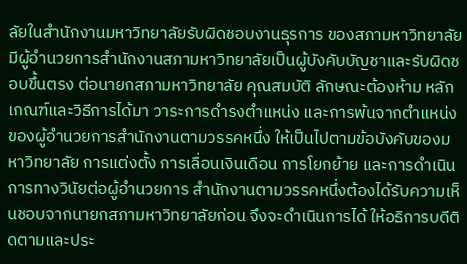ลัยในสำนักงานมหาวิทยาลัยรับผิดชอบงานธุรการ ของสภามหาวิทยาลัย มีผู้อำนวยการสำนักงานสภามหาวิทยาลัยเป็นผู้บังคับบัญชาและรับผิดชอบขึ้นตรง ต่อนายกสภามหาวิทยาลัย คุณสมบัติ ลักษณะต้องห้าม หลักเกณฑ์และวิธีการได้มา วาระการดำรงตำแหน่ง และการพ้นจากตำแหน่งของผู้อำนวยการสำนักงานตามวรรคหนึ่ง ให้เป็นไปตามข้อบังคับของมหาวิทยาลัย การแต่งตั้ง การเลื่อนเงินเดือน การโยกย้าย และการดำเนินการทางวินัยต่อผู้อำนวยการ สำนักงานตามวรรคหนึ่งต้องได้รับความเห็นชอบจากนายกสภามหาวิทยาลัยก่อน จึงจะดำเนินการได้ ให้อธิการบดีติดตามและประ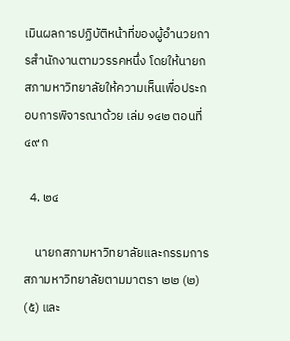เมินผลการปฏิบัติหน้าที่ของผู้อำนวยการสำนักงานตามวรรคหนึ่ง โดยให้นายกสภามหาวิทยาลัยให้ความเห็นเพื่อประกอบการพิจารณาด้วย เล่ม ๑๔๒ ตอนที่ ๔๙ ก

  4. ๒๔

    นายกสภามหาวิทยาลัยและกรรมการสภามหาวิทยาลัยตามมาตรา ๒๒ (๒) (๕) และ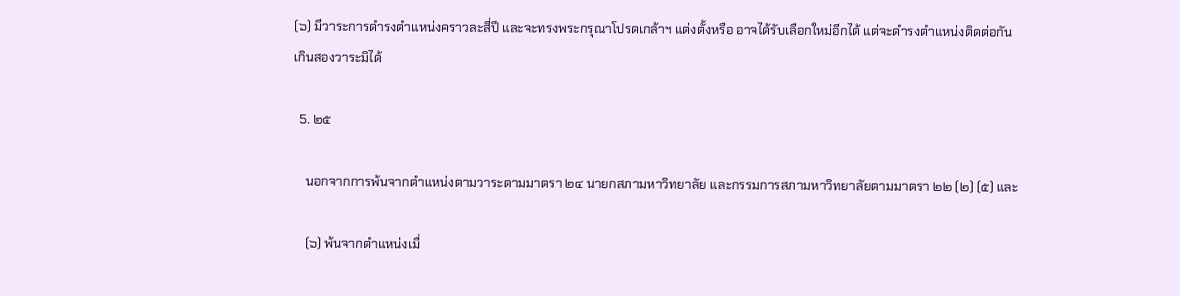(๖) มีวาระการดำรงตำแหน่งคราวละสี่ปี และจะทรงพระกรุณาโปรดเกล้าฯ แต่งตั้งหรือ อาจได้รับเลือกใหม่อีกได้ แต่จะดำรงตำแหน่งติดต่อกันเกินสองวาระมิได้

  5. ๒๕

    นอกจากการพ้นจากตำแหน่งตามวาระตามมาตรา ๒๔ นายกสภามหาวิทยาลัย และกรรมการสภามหาวิทยาลัยตามมาตรา ๒๒ (๒) (๕) และ

    (๖) พ้นจากตำแหน่งเมื่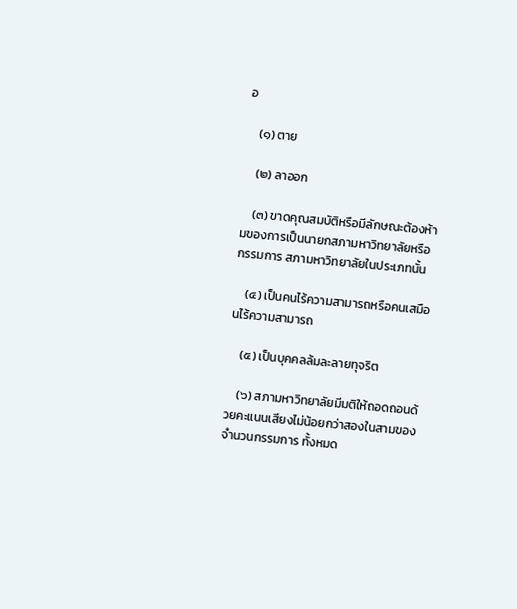อ

    (๑) ตาย

    (๒) ลาออก

    (๓) ขาดคุณสมบัติหรือมีลักษณะต้องห้ามของการเป็นนายกสภามหาวิทยาลัยหรือกรรมการ สภามหาวิทยาลัยในประเภทนั้น

    (๔) เป็นคนไร้ความสามารถหรือคนเสมือนไร้ความสามารถ

    (๕) เป็นบุคคลล้มละลายทุจริต

    (๖) สภามหาวิทยาลัยมีมติให้ถอดถอนด้วยคะแนนเสียงไม่น้อยกว่าสองในสามของจำนวนกรรมการ ทั้งหมด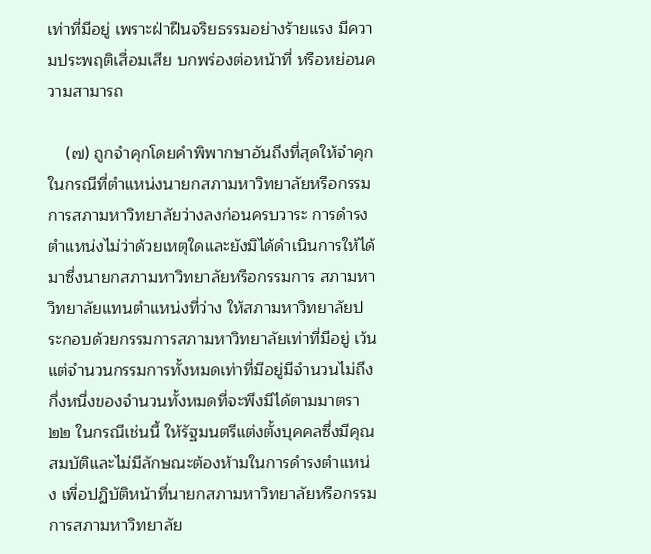เท่าที่มีอยู่ เพราะฝ่าฝืนจริยธรรมอย่างร้ายแรง มีความประพฤติเสื่อมเสีย บกพร่องต่อหน้าที่ หรือหย่อนความสามารถ

    (๗) ถูกจำคุกโดยคำพิพากษาอันถึงที่สุดให้จำคุก ในกรณีที่ตำแหน่งนายกสภามหาวิทยาลัยหรือกรรมการสภามหาวิทยาลัยว่างลงก่อนครบวาระ การดำรงตำแหน่งไม่ว่าด้วยเหตุใดและยังมิได้ดำเนินการให้ได้มาซึ่งนายกสภามหาวิทยาลัยหรือกรรมการ สภามหาวิทยาลัยแทนตำแหน่งที่ว่าง ให้สภามหาวิทยาลัยประกอบด้วยกรรมการสภามหาวิทยาลัยเท่าที่มีอยู่ เว้นแต่จำนวนกรรมการทั้งหมดเท่าที่มีอยู่มีจำนวนไม่ถึงกึ่งหนึ่งของจำนวนทั้งหมดที่จะพึงมีได้ตามมาตรา ๒๒ ในกรณีเช่นนี้ ให้รัฐมนตรีแต่งตั้งบุคคลซึ่งมีคุณสมบัติและไม่มีลักษณะต้องห้ามในการดำรงตำแหน่ง เพื่อปฏิบัติหน้าที่นายกสภามหาวิทยาลัยหรือกรรมการสภามหาวิทยาลัย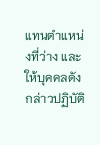แทนตำแหน่งที่ว่าง และให้บุคคลดังกล่าวปฏิบัติ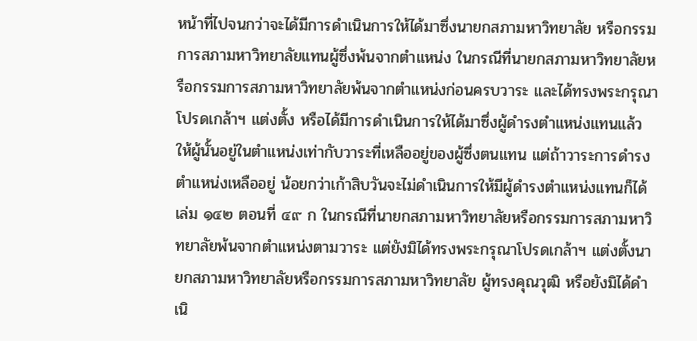หน้าที่ไปจนกว่าจะได้มีการดำเนินการให้ได้มาซึ่งนายกสภามหาวิทยาลัย หรือกรรมการสภามหาวิทยาลัยแทนผู้ซึ่งพ้นจากตำแหน่ง ในกรณีที่นายกสภามหาวิทยาลัยหรือกรรมการสภามหาวิทยาลัยพ้นจากตำแหน่งก่อนครบวาระ และได้ทรงพระกรุณาโปรดเกล้าฯ แต่งตั้ง หรือได้มีการดำเนินการให้ได้มาซึ่งผู้ดำรงตำแหน่งแทนแล้ว ให้ผู้นั้นอยู่ในตำแหน่งเท่ากับวาระที่เหลืออยู่ของผู้ซึ่งตนแทน แต่ถ้าวาระการดำรงตำแหน่งเหลืออยู่ น้อยกว่าเก้าสิบวันจะไม่ดำเนินการให้มีผู้ดำรงตำแหน่งแทนก็ได้ เล่ม ๑๔๒ ตอนที่ ๔๙ ก ในกรณีที่นายกสภามหาวิทยาลัยหรือกรรมการสภามหาวิทยาลัยพ้นจากตำแหน่งตามวาระ แต่ยังมิได้ทรงพระกรุณาโปรดเกล้าฯ แต่งตั้งนายกสภามหาวิทยาลัยหรือกรรมการสภามหาวิทยาลัย ผู้ทรงคุณวุฒิ หรือยังมิได้ดำเนิ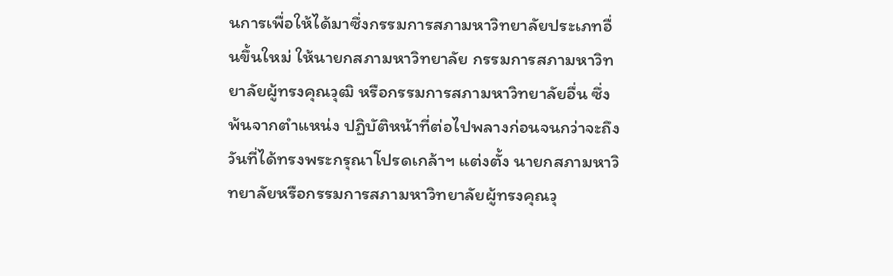นการเพื่อให้ได้มาซึ่งกรรมการสภามหาวิทยาลัยประเภทอื่นขึ้นใหม่ ให้นายกสภามหาวิทยาลัย กรรมการสภามหาวิทยาลัยผู้ทรงคุณวุฒิ หรือกรรมการสภามหาวิทยาลัยอื่น ซึ่งพ้นจากตำแหน่ง ปฏิบัติหน้าที่ต่อไปพลางก่อนจนกว่าจะถึงวันที่ได้ทรงพระกรุณาโปรดเกล้าฯ แต่งตั้ง นายกสภามหาวิทยาลัยหรือกรรมการสภามหาวิทยาลัยผู้ทรงคุณวุ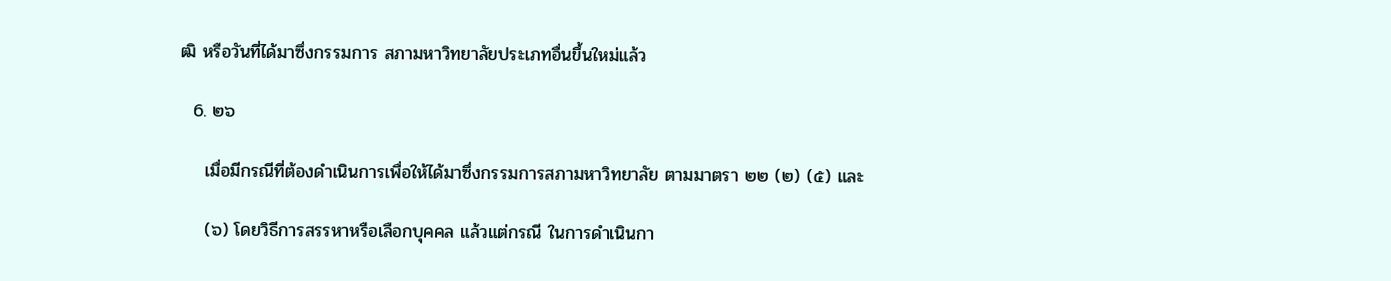ฒิ หรือวันที่ได้มาซึ่งกรรมการ สภามหาวิทยาลัยประเภทอื่นขึ้นใหม่แล้ว

  6. ๒๖

    เมื่อมีกรณีที่ต้องดำเนินการเพื่อให้ได้มาซึ่งกรรมการสภามหาวิทยาลัย ตามมาตรา ๒๒ (๒) (๕) และ

    (๖) โดยวิธีการสรรหาหรือเลือกบุคคล แล้วแต่กรณี ในการดำเนินกา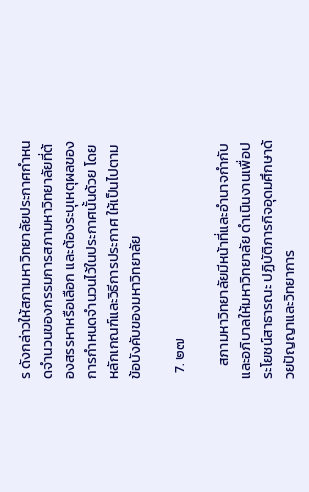ร ดังกล่าวให้สภามหาวิทยาลัยประกาศกำหนดจำนวนของกรรมการสภามหาวิทยาลัยที่ต้องสรรหาหรือเลือก และต้องระบุเหตุผลของการกำหนดจำนวนไว้ในประกาศนั้นด้วย โดยหลักเกณฑ์และวิธีการประกาศ ให้เป็นไปตามข้อบังคับของมหาวิทยาลัย

  7. ๒๗

    สภามหาวิทยาลัยมีหน้าที่และอำนาจกำกับและอภิบาลให้มหาวิทยาลัย ดำเนินงานเพื่อประโยชน์สาธารณะ ปฏิบัติภารกิจอุดมศึกษาด้วยปัญญาและวิทยาการ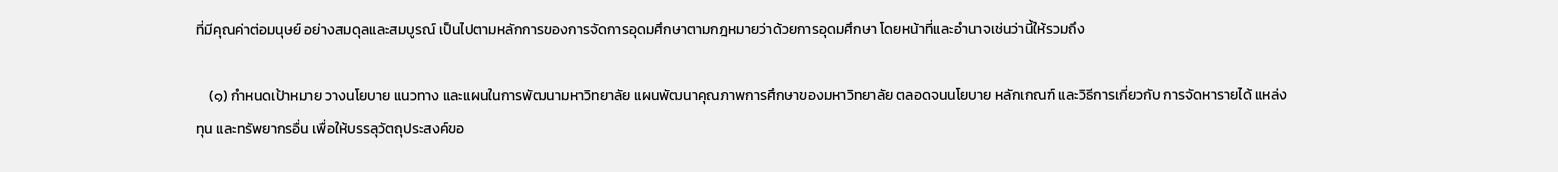ที่มีคุณค่าต่อมนุษย์ อย่างสมดุลและสมบูรณ์ เป็นไปตามหลักการของการจัดการอุดมศึกษาตามกฎหมายว่าด้วยการอุดมศึกษา โดยหน้าที่และอำนาจเช่นว่านี้ให้รวมถึง

    (๑) กำหนดเป้าหมาย วางนโยบาย แนวทาง และแผนในการพัฒนามหาวิทยาลัย แผนพัฒนาคุณภาพการศึกษาของมหาวิทยาลัย ตลอดจนนโยบาย หลักเกณฑ์ และวิธีการเกี่ยวกับ การจัดหารายได้ แหล่งทุน และทรัพยากรอื่น เพื่อให้บรรลุวัตถุประสงค์ขอ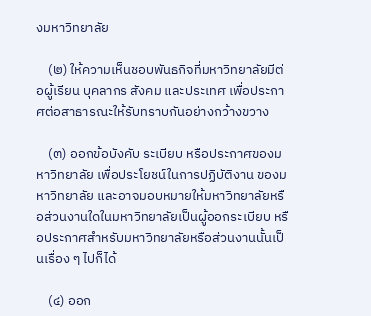งมหาวิทยาลัย

    (๒) ให้ความเห็นชอบพันธกิจที่มหาวิทยาลัยมีต่อผู้เรียน บุคลากร สังคม และประเทศ เพื่อประกาศต่อสาธารณะให้รับทราบกันอย่างกว้างขวาง

    (๓) ออกข้อบังคับ ระเบียบ หรือประกาศของมหาวิทยาลัย เพื่อประโยชน์ในการปฏิบัติงาน ของมหาวิทยาลัย และอาจมอบหมายให้มหาวิทยาลัยหรือส่วนงานใดในมหาวิทยาลัยเป็นผู้ออกระเบียบ หรือประกาศสำหรับมหาวิทยาลัยหรือส่วนงานนั้นเป็นเรื่อง ๆ ไปก็ได้

    (๔) ออก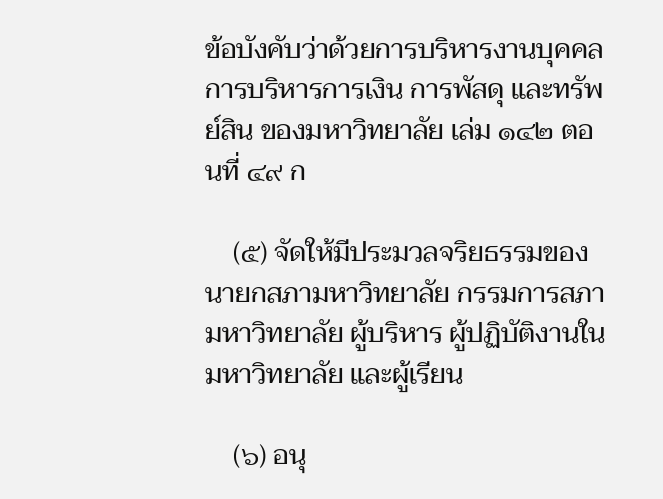ข้อบังคับว่าด้วยการบริหารงานบุคคล การบริหารการเงิน การพัสดุ และทรัพย์สิน ของมหาวิทยาลัย เล่ม ๑๔๒ ตอนที่ ๔๙ ก

    (๕) จัดให้มีประมวลจริยธรรมของนายกสภามหาวิทยาลัย กรรมการสภามหาวิทยาลัย ผู้บริหาร ผู้ปฏิบัติงานในมหาวิทยาลัย และผู้เรียน

    (๖) อนุ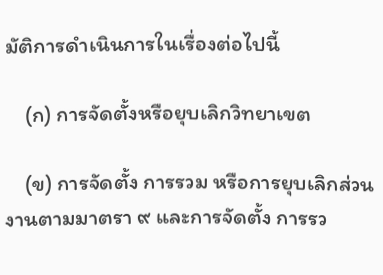มัติการดำเนินการในเรื่องต่อไปนี้

    (ก) การจัดตั้งหรือยุบเลิกวิทยาเขต

    (ข) การจัดตั้ง การรวม หรือการยุบเลิกส่วนงานตามมาตรา ๙ และการจัดตั้ง การรว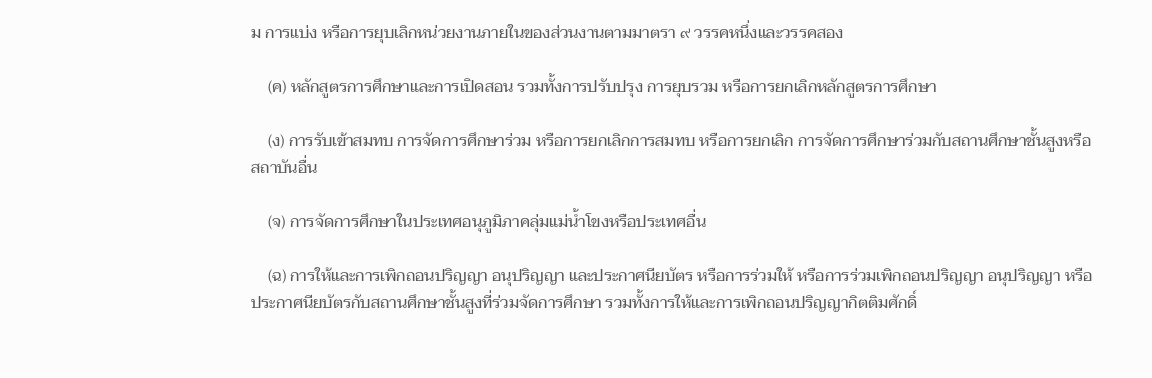ม การแบ่ง หรือการยุบเลิกหน่วยงานภายในของส่วนงานตามมาตรา ๙ วรรคหนึ่งและวรรคสอง

    (ค) หลักสูตรการศึกษาและการเปิดสอน รวมทั้งการปรับปรุง การยุบรวม หรือการยกเลิกหลักสูตรการศึกษา

    (ง) การรับเข้าสมทบ การจัดการศึกษาร่วม หรือการยกเลิกการสมทบ หรือการยกเลิก การจัดการศึกษาร่วมกับสถานศึกษาชั้นสูงหรือสถาบันอื่น

    (จ) การจัดการศึกษาในประเทศอนุภูมิภาคลุ่มแม่น้ำโขงหรือประเทศอื่น

    (ฉ) การให้และการเพิกถอนปริญญา อนุปริญญา และประกาศนียบัตร หรือการร่วมให้ หรือการร่วมเพิกถอนปริญญา อนุปริญญา หรือประกาศนียบัตรกับสถานศึกษาชั้นสูงที่ร่วมจัดการศึกษา รวมทั้งการให้และการเพิกถอนปริญญากิตติมศักดิ์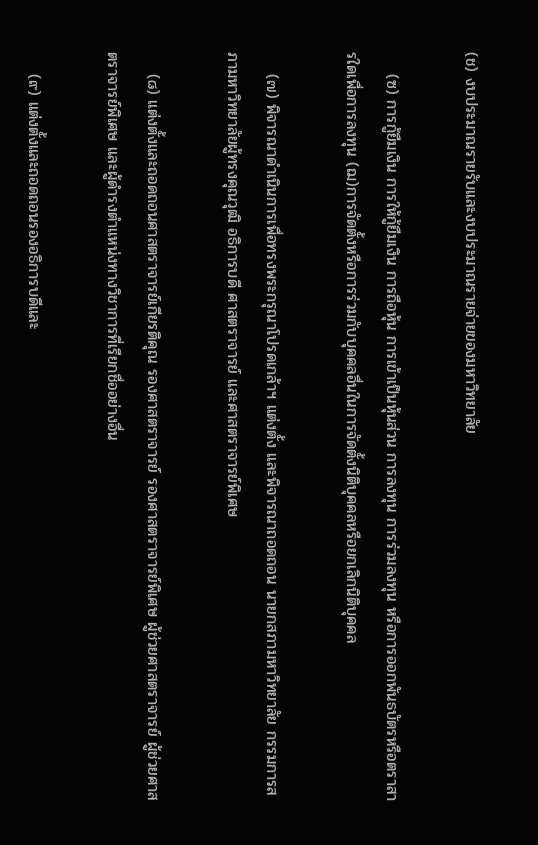(ช) งบประมาณรายรับและงบประมาณรายจ่ายของมหาวิทยาลัย

    (ซ) การกู้ยืมเงิน การให้กู้ยืมเงิน การถือหุ้น การเข้าเป็นหุ้นส่วน การลงทุน การร่วมลงทุน หรือการออกพันธบัตรหรือตราสารใดเพื่อการลงทุน (ฌ)การจัดตั้งหรือการร่วมกับบุคคลอื่นในการจัดตั้งนิติบุคคลหรือยกเลิกนิติบุคคล

    (๗) พิจารณาดำเนินการเพื่อทรงพระกรุณาโปรดเกล้าฯ แต่งตั้ง และพิจารณาถอดถอน นายกสภามหาวิทยาลัย กรรมการสภามหาวิทยาลัยผู้ทรงคุณวุฒิ อธิการบดี ศาสตราจารย์ และศาสตราจารย์พิเศษ

    (๘) แต่งตั้งและถอดถอนศาสตราจารย์เกียรติคุณ รองศาสตราจารย์ รองศาสตราจารย์พิเศษ ผู้ช่วยศาสตราจารย์ ผู้ช่วยศาสตราจารย์พิเศษ และผู้ดำรงตำแหน่งทางวิชาการที่เรียกชื่ออย่างอื่น

    (๙) แต่งตั้งและถอดถอนรองอธิการบดีและ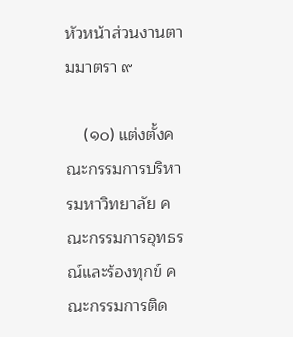หัวหน้าส่วนงานตามมาตรา ๙

    (๑๐) แต่งตั้งคณะกรรมการบริหารมหาวิทยาลัย คณะกรรมการอุทธรณ์และร้องทุกข์ คณะกรรมการติด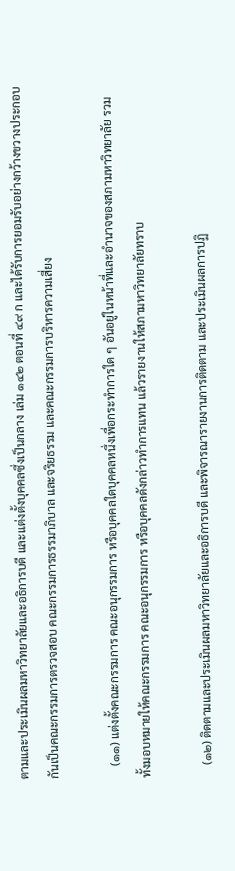ตามและประเมินผลมหาวิทยาลัยและอธิการบดี และแต่งตั้งบุคคลซึ่งเป็นกลาง เล่ม ๑๔๒ ตอนที่ ๔๙ ก และได้รับการยอมรับอย่างกว้างขวางประกอบกันเป็นคณะกรรมการตรวจสอบ คณะกรรมการธรรมาภิบาล และจริยธรรม และคณะกรรมการบริหารความเสี่ยง

    (๑๑) แต่งตั้งคณะกรรมการ คณะอนุกรรมการ หรือบุคคลใดบุคคลหนึ่งเพื่อกระทำการใด ๆ อันอยู่ในหน้าที่และอำนาจของสภามหาวิทยาลัย รวมทั้งมอบหมายให้คณะกรรมการ คณะอนุกรรมการ หรือบุคคลดังกล่าวทำการแทน แล้วรายงานให้สภามหาวิทยาลัยทราบ

    (๑๒) ติดตามและประเมินผลมหาวิทยาลัยและอธิการบดี และพิจารณารายงานการติดตาม และประเมินผลการปฏิ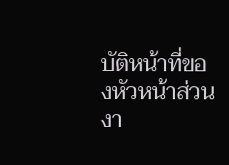บัติหน้าที่ของหัวหน้าส่วนงา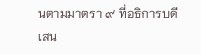นตามมาตรา ๙ ที่อธิการบดีเสน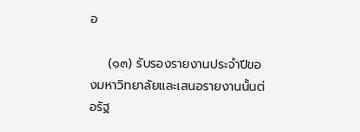อ

    (๑๓) รับรองรายงานประจำปีของมหาวิทยาลัยและเสนอรายงานนั้นต่อรัฐ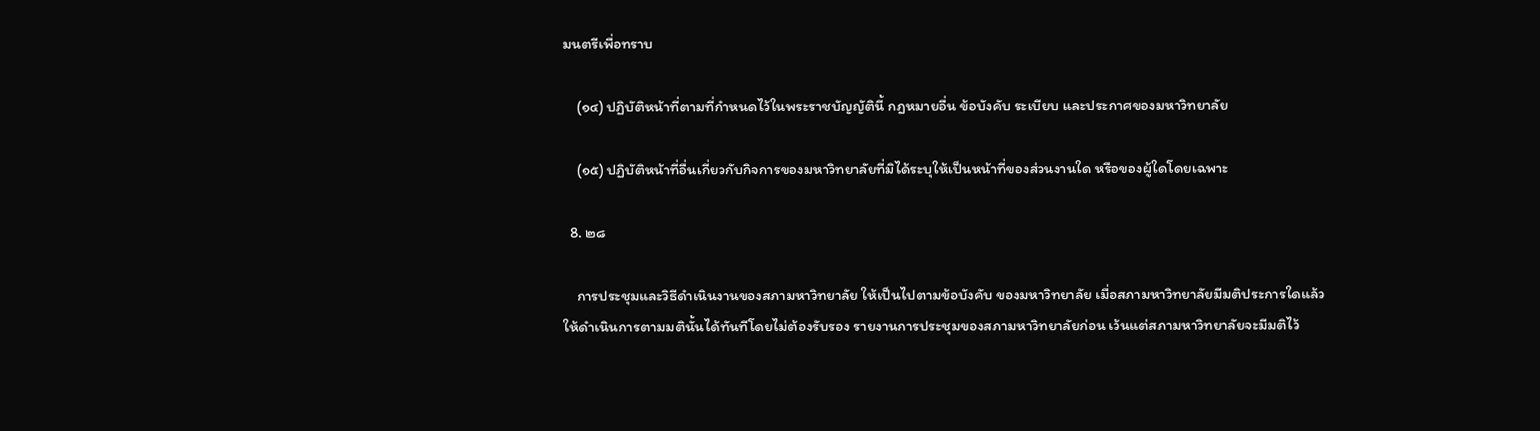มนตรีเพื่อทราบ

    (๑๔) ปฏิบัติหน้าที่ตามที่กำหนดไว้ในพระราชบัญญัตินี้ กฎหมายอื่น ข้อบังคับ ระเบียบ และประกาศของมหาวิทยาลัย

    (๑๕) ปฏิบัติหน้าที่อื่นเกี่ยวกับกิจการของมหาวิทยาลัยที่มิได้ระบุให้เป็นหน้าที่ของส่วนงานใด หรือของผู้ใดโดยเฉพาะ

  8. ๒๘

    การประชุมและวิธีดำเนินงานของสภามหาวิทยาลัย ให้เป็นไปตามข้อบังคับ ของมหาวิทยาลัย เมื่อสภามหาวิทยาลัยมีมติประการใดแล้ว ให้ดำเนินการตามมตินั้นได้ทันทีโดยไม่ต้องรับรอง รายงานการประชุมของสภามหาวิทยาลัยก่อน เว้นแต่สภามหาวิทยาลัยจะมีมติไว้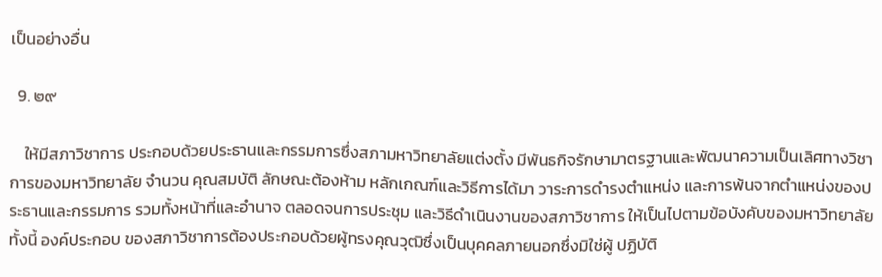เป็นอย่างอื่น

  9. ๒๙

    ให้มีสภาวิชาการ ประกอบด้วยประธานและกรรมการซึ่งสภามหาวิทยาลัยแต่งตั้ง มีพันธกิจรักษามาตรฐานและพัฒนาความเป็นเลิศทางวิชาการของมหาวิทยาลัย จำนวน คุณสมบัติ ลักษณะต้องห้าม หลักเกณฑ์และวิธีการได้มา วาระการดำรงตำแหน่ง และการพ้นจากตำแหน่งของประธานและกรรมการ รวมทั้งหน้าที่และอำนาจ ตลอดจนการประชุม และวิธีดำเนินงานของสภาวิชาการ ให้เป็นไปตามข้อบังคับของมหาวิทยาลัย ทั้งนี้ องค์ประกอบ ของสภาวิชาการต้องประกอบด้วยผู้ทรงคุณวุฒิซึ่งเป็นบุคคลภายนอกซึ่งมิใช่ผู้ ปฏิบัติ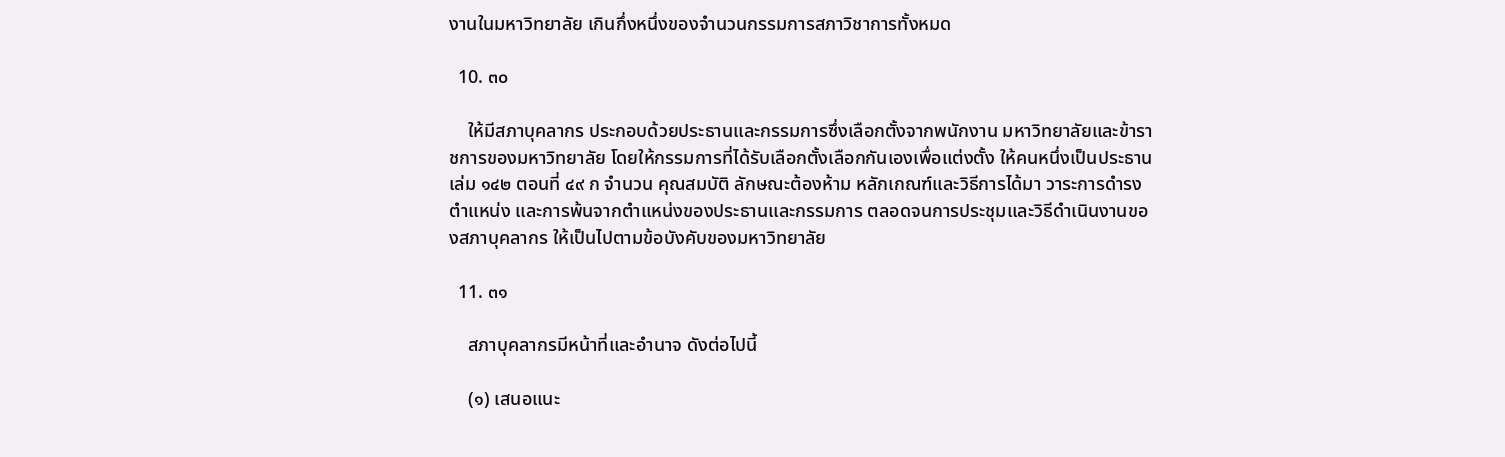งานในมหาวิทยาลัย เกินกึ่งหนึ่งของจำนวนกรรมการสภาวิชาการทั้งหมด

  10. ๓๐

    ให้มีสภาบุคลากร ประกอบด้วยประธานและกรรมการซึ่งเลือกตั้งจากพนักงาน มหาวิทยาลัยและข้าราชการของมหาวิทยาลัย โดยให้กรรมการที่ได้รับเลือกตั้งเลือกกันเองเพื่อแต่งตั้ง ให้คนหนึ่งเป็นประธาน เล่ม ๑๔๒ ตอนที่ ๔๙ ก จำนวน คุณสมบัติ ลักษณะต้องห้าม หลักเกณฑ์และวิธีการได้มา วาระการดำรงตำแหน่ง และการพ้นจากตำแหน่งของประธานและกรรมการ ตลอดจนการประชุมและวิธีดำเนินงานของสภาบุคลากร ให้เป็นไปตามข้อบังคับของมหาวิทยาลัย

  11. ๓๑

    สภาบุคลากรมีหน้าที่และอำนาจ ดังต่อไปนี้

    (๑) เสนอแนะ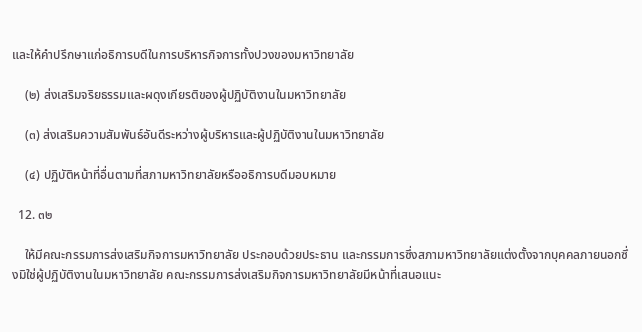และให้คำปรึกษาแก่อธิการบดีในการบริหารกิจการทั้งปวงของมหาวิทยาลัย

    (๒) ส่งเสริมจริยธรรมและผดุงเกียรติของผู้ปฏิบัติงานในมหาวิทยาลัย

    (๓) ส่งเสริมความสัมพันธ์อันดีระหว่างผู้บริหารและผู้ปฏิบัติงานในมหาวิทยาลัย

    (๔) ปฏิบัติหน้าที่อื่นตามที่สภามหาวิทยาลัยหรืออธิการบดีมอบหมาย

  12. ๓๒

    ให้มีคณะกรรมการส่งเสริมกิจการมหาวิทยาลัย ประกอบด้วยประธาน และกรรมการซึ่งสภามหาวิทยาลัยแต่งตั้งจากบุคคลภายนอกซึ่งมิใช่ผู้ปฏิบัติงานในมหาวิทยาลัย คณะกรรมการส่งเสริมกิจการมหาวิทยาลัยมีหน้าที่เสนอแนะ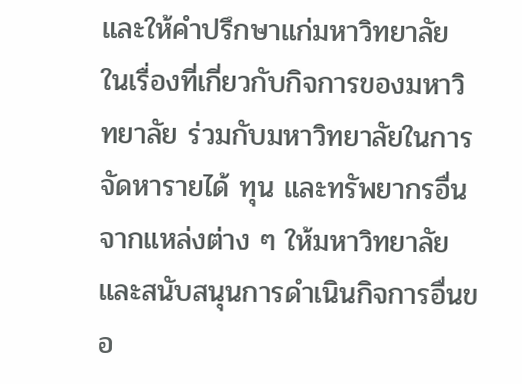และให้คำปรึกษาแก่มหาวิทยาลัย ในเรื่องที่เกี่ยวกับกิจการของมหาวิทยาลัย ร่วมกับมหาวิทยาลัยในการจัดหารายได้ ทุน และทรัพยากรอื่น จากแหล่งต่าง ๆ ให้มหาวิทยาลัย และสนับสนุนการดำเนินกิจการอื่นขอ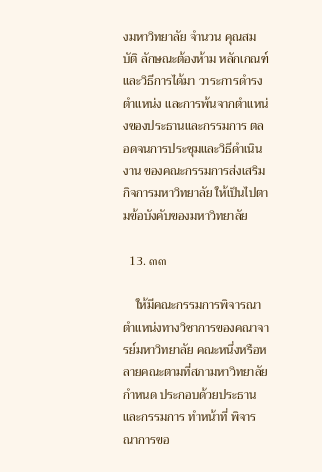งมหาวิทยาลัย จำนวน คุณสมบัติ ลักษณะต้องห้าม หลักเกณฑ์และวิธีการได้มา วาระการดำรงตำแหน่ง และการพ้นจากตำแหน่งของประธานและกรรมการ ตลอดจนการประชุมและวิธีดำเนินงาน ของคณะกรรมการส่งเสริมกิจการมหาวิทยาลัย ให้เป็นไปตามข้อบังคับของมหาวิทยาลัย

  13. ๓๓

    ให้มีคณะกรรมการพิจารณาตำแหน่งทางวิชาการของคณาจารย์มหาวิทยาลัย คณะหนึ่งหรือหลายคณะตามที่สภามหาวิทยาลัยกำหนด ประกอบด้วยประธานและกรรมการ ทำหน้าที่ พิจารณาการขอ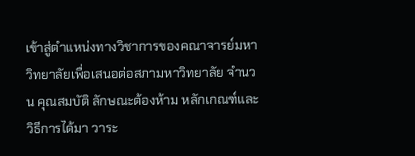เข้าสู่ตำแหน่งทางวิชาการของคณาจารย์มหาวิทยาลัยเพื่อเสนอต่อสภามหาวิทยาลัย จำนวน คุณสมบัติ ลักษณะต้องห้าม หลักเกณฑ์และวิธีการได้มา วาระ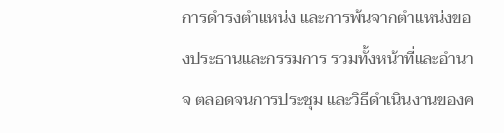การดำรงตำแหน่ง และการพ้นจากตำแหน่งของประธานและกรรมการ รวมทั้งหน้าที่และอำนาจ ตลอดจนการประชุม และวิธีดำเนินงานของค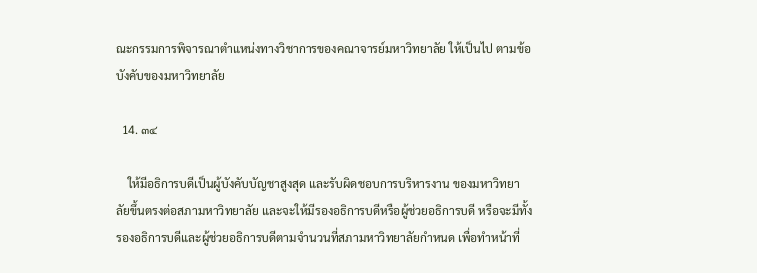ณะกรรมการพิจารณาตำแหน่งทางวิชาการของคณาจารย์มหาวิทยาลัย ให้เป็นไป ตามข้อบังคับของมหาวิทยาลัย

  14. ๓๔

    ให้มีอธิการบดีเป็นผู้บังคับบัญชาสูงสุด และรับผิดชอบการบริหารงาน ของมหาวิทยาลัยขึ้นตรงต่อสภามหาวิทยาลัย และจะให้มีรองอธิการบดีหรือผู้ช่วยอธิการบดี หรือจะมีทั้งรองอธิการบดีและผู้ช่วยอธิการบดีตามจำนวนที่สภามหาวิทยาลัยกำหนด เพื่อทำหน้าที่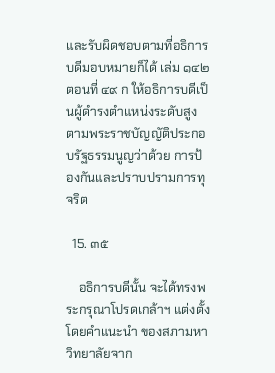และรับผิดชอบตามที่อธิการบดีมอบหมายก็ได้ เล่ม ๑๔๒ ตอนที่ ๔๙ ก ให้อธิการบดีเป็นผู้ดำรงตำแหน่งระดับสูงตามพระราชบัญญัติประกอบรัฐธรรมนูญว่าด้วย การป้องกันและปราบปรามการทุจริต

  15. ๓๕

    อธิการบดีนั้น จะได้ทรงพระกรุณาโปรดเกล้าฯ แต่งตั้งโดยคำแนะนำ ของสภามหาวิทยาลัยจาก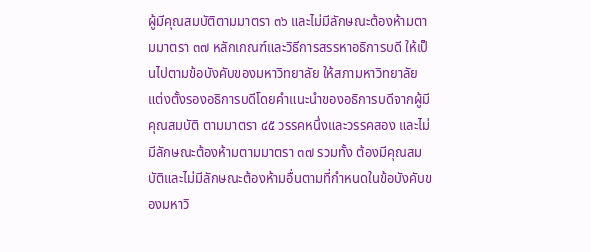ผู้มีคุณสมบัติตามมาตรา ๓๖ และไม่มีลักษณะต้องห้ามตามมาตรา ๓๗ หลักเกณฑ์และวิธีการสรรหาอธิการบดี ให้เป็นไปตามข้อบังคับของมหาวิทยาลัย ให้สภามหาวิทยาลัยแต่งตั้งรองอธิการบดีโดยคำแนะนำของอธิการบดีจากผู้มีคุณสมบัติ ตามมาตรา ๔๕ วรรคหนึ่งและวรรคสอง และไม่มีลักษณะต้องห้ามตามมาตรา ๓๗ รวมทั้ง ต้องมีคุณสมบัติและไม่มีลักษณะต้องห้ามอื่นตามที่กำหนดในข้อบังคับของมหาวิ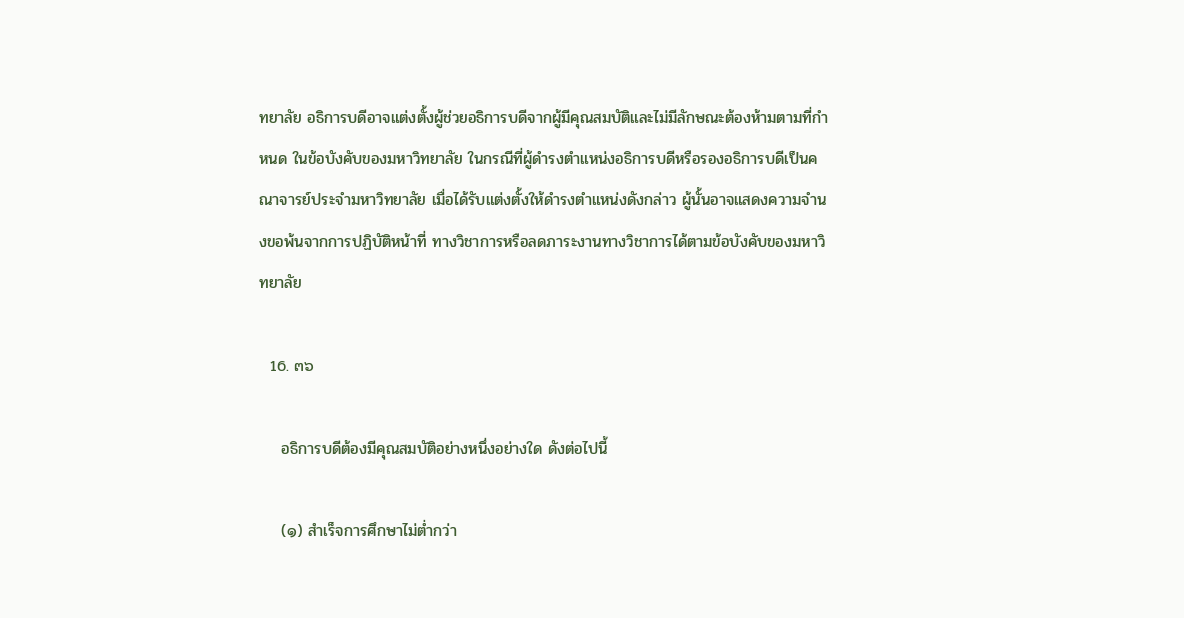ทยาลัย อธิการบดีอาจแต่งตั้งผู้ช่วยอธิการบดีจากผู้มีคุณสมบัติและไม่มีลักษณะต้องห้ามตามที่กำหนด ในข้อบังคับของมหาวิทยาลัย ในกรณีที่ผู้ดำรงตำแหน่งอธิการบดีหรือรองอธิการบดีเป็นคณาจารย์ประจำมหาวิทยาลัย เมื่อได้รับแต่งตั้งให้ดำรงตำแหน่งดังกล่าว ผู้นั้นอาจแสดงความจำนงขอพ้นจากการปฏิบัติหน้าที่ ทางวิชาการหรือลดภาระงานทางวิชาการได้ตามข้อบังคับของมหาวิทยาลัย

  16. ๓๖

    อธิการบดีต้องมีคุณสมบัติอย่างหนึ่งอย่างใด ดังต่อไปนี้

    (๑) สำเร็จการศึกษาไม่ต่ำกว่า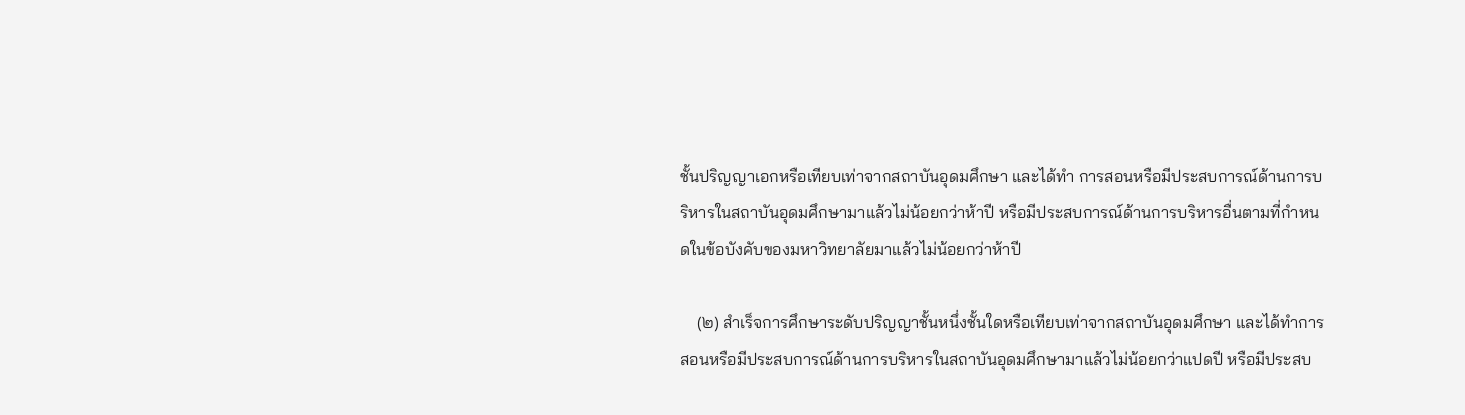ชั้นปริญญาเอกหรือเทียบเท่าจากสถาบันอุดมศึกษา และได้ทำ การสอนหรือมีประสบการณ์ด้านการบริหารในสถาบันอุดมศึกษามาแล้วไม่น้อยกว่าห้าปี หรือมีประสบการณ์ด้านการบริหารอื่นตามที่กำหนดในข้อบังคับของมหาวิทยาลัยมาแล้วไม่น้อยกว่าห้าปี

    (๒) สำเร็จการศึกษาระดับปริญญาชั้นหนึ่งชั้นใดหรือเทียบเท่าจากสถาบันอุดมศึกษา และได้ทำการสอนหรือมีประสบการณ์ด้านการบริหารในสถาบันอุดมศึกษามาแล้วไม่น้อยกว่าแปดปี หรือมีประสบ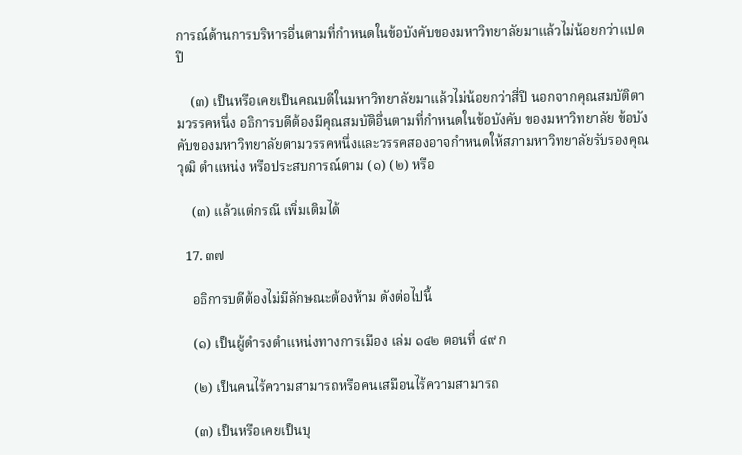การณ์ด้านการบริหารอื่นตามที่กำหนดในข้อบังคับของมหาวิทยาลัยมาแล้วไม่น้อยกว่าแปดปี

    (๓) เป็นหรือเคยเป็นคณบดีในมหาวิทยาลัยมาแล้วไม่น้อยกว่าสี่ปี นอกจากคุณสมบัติตามวรรคหนึ่ง อธิการบดีต้องมีคุณสมบัติอื่นตามที่กำหนดในข้อบังคับ ของมหาวิทยาลัย ข้อบังคับของมหาวิทยาลัยตามวรรคหนึ่งและวรรคสองอาจกำหนดให้สภามหาวิทยาลัยรับรองคุณวุฒิ ตำแหน่ง หรือประสบการณ์ตาม (๑) (๒) หรือ

    (๓) แล้วแต่กรณี เพิ่มเติมได้

  17. ๓๗

    อธิการบดีต้องไม่มีลักษณะต้องห้าม ดังต่อไปนี้

    (๑) เป็นผู้ดำรงตำแหน่งทางการเมือง เล่ม ๑๔๒ ตอนที่ ๔๙ ก

    (๒) เป็นคนไร้ความสามารถหรือคนเสมือนไร้ความสามารถ

    (๓) เป็นหรือเคยเป็นบุ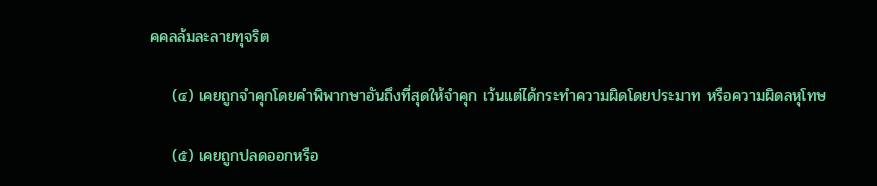คคลล้มละลายทุจริต

    (๔) เคยถูกจำคุกโดยคำพิพากษาอันถึงที่สุดให้จำคุก เว้นแต่ได้กระทำความผิดโดยประมาท หรือความผิดลหุโทษ

    (๕) เคยถูกปลดออกหรือ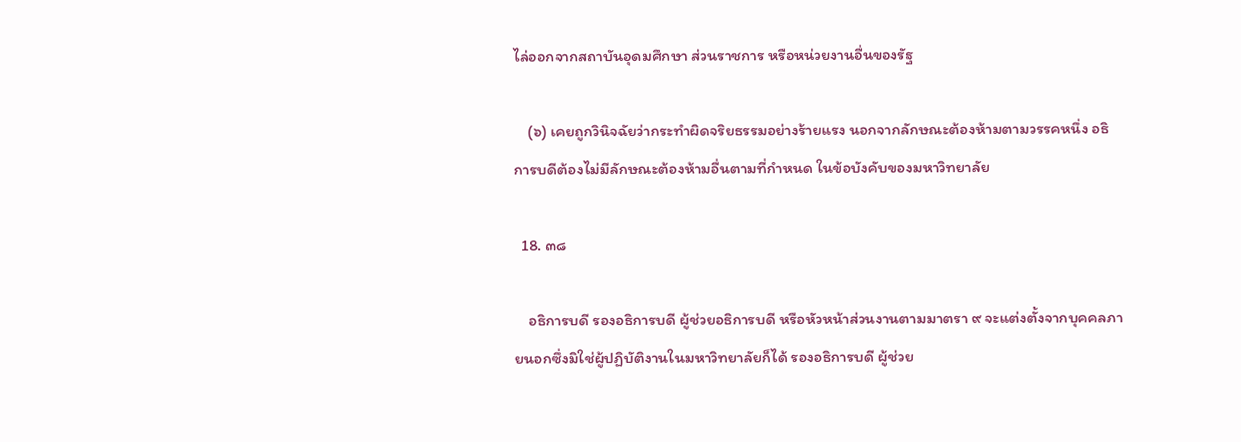ไล่ออกจากสถาบันอุดมศึกษา ส่วนราชการ หรือหน่วยงานอื่นของรัฐ

    (๖) เคยถูกวินิจฉัยว่ากระทำผิดจริยธรรมอย่างร้ายแรง นอกจากลักษณะต้องห้ามตามวรรคหนึ่ง อธิการบดีต้องไม่มีลักษณะต้องห้ามอื่นตามที่กำหนด ในข้อบังคับของมหาวิทยาลัย

  18. ๓๘

    อธิการบดี รองอธิการบดี ผู้ช่วยอธิการบดี หรือหัวหน้าส่วนงานตามมาตรา ๙ จะแต่งตั้งจากบุคคลภายนอกซึ่งมิใช่ผู้ปฏิบัติงานในมหาวิทยาลัยก็ได้ รองอธิการบดี ผู้ช่วย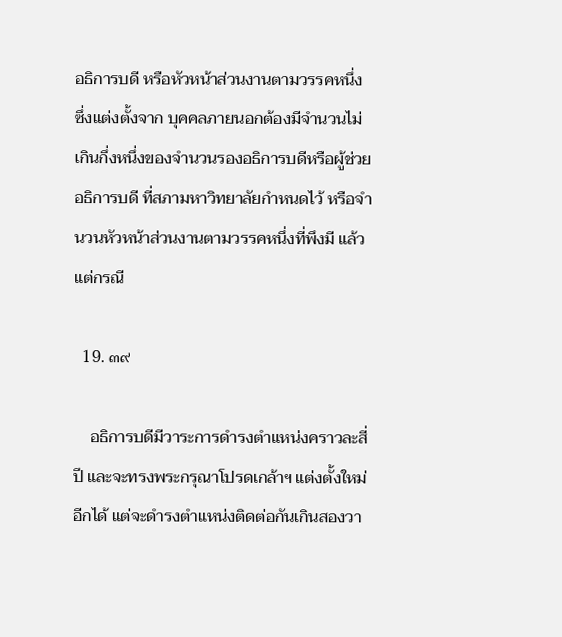อธิการบดี หรือหัวหน้าส่วนงานตามวรรคหนึ่ง ซึ่งแต่งตั้งจาก บุคคลภายนอกต้องมีจำนวนไม่เกินกึ่งหนึ่งของจำนวนรองอธิการบดีหรือผู้ช่วยอธิการบดี ที่สภามหาวิทยาลัยกำหนดไว้ หรือจำนวนหัวหน้าส่วนงานตามวรรคหนึ่งที่พึงมี แล้วแต่กรณี

  19. ๓๙

    อธิการบดีมีวาระการดำรงตำแหน่งคราวละสี่ปี และจะทรงพระกรุณาโปรดเกล้าฯ แต่งตั้งใหม่อีกได้ แต่จะดำรงตำแหน่งติดต่อกันเกินสองวา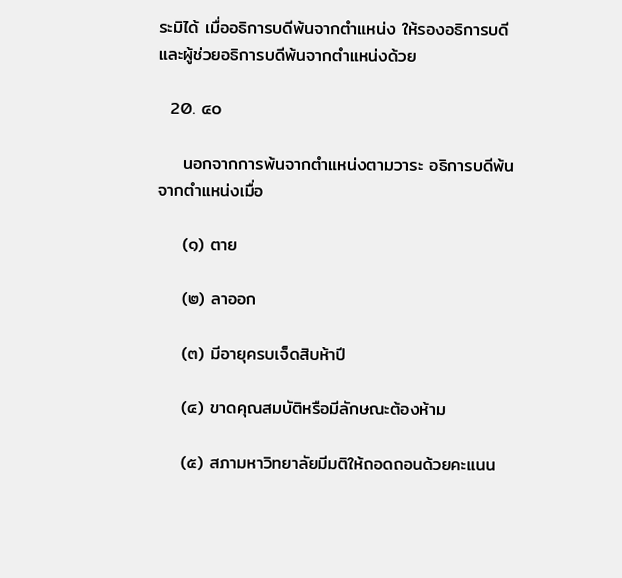ระมิได้ เมื่ออธิการบดีพ้นจากตำแหน่ง ให้รองอธิการบดีและผู้ช่วยอธิการบดีพ้นจากตำแหน่งด้วย

  20. ๔๐

    นอกจากการพ้นจากตำแหน่งตามวาระ อธิการบดีพ้นจากตำแหน่งเมื่อ

    (๑) ตาย

    (๒) ลาออก

    (๓) มีอายุครบเจ็ดสิบห้าปี

    (๔) ขาดคุณสมบัติหรือมีลักษณะต้องห้าม

    (๕) สภามหาวิทยาลัยมีมติให้ถอดถอนด้วยคะแนน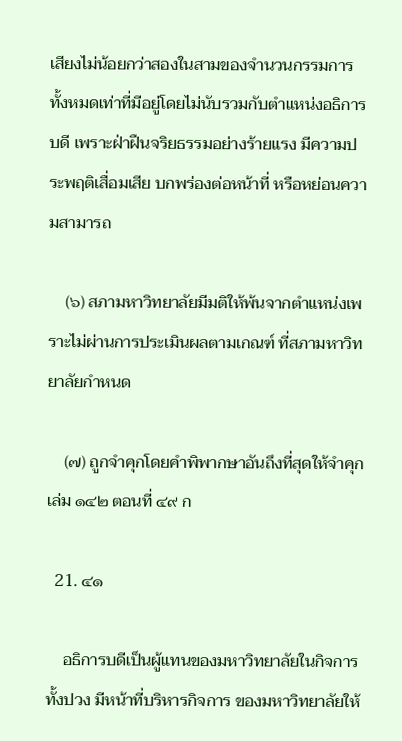เสียงไม่น้อยกว่าสองในสามของจำนวนกรรมการ ทั้งหมดเท่าที่มีอยู่โดยไม่นับรวมกับตำแหน่งอธิการบดี เพราะฝ่าฝืนจริยธรรมอย่างร้ายแรง มีความประพฤติเสื่อมเสีย บกพร่องต่อหน้าที่ หรือหย่อนความสามารถ

    (๖) สภามหาวิทยาลัยมีมติให้พ้นจากตำแหน่งเพราะไม่ผ่านการประเมินผลตามเกณฑ์ ที่สภามหาวิทยาลัยกำหนด

    (๗) ถูกจำคุกโดยคำพิพากษาอันถึงที่สุดให้จำคุก เล่ม ๑๔๒ ตอนที่ ๔๙ ก

  21. ๔๑

    อธิการบดีเป็นผู้แทนของมหาวิทยาลัยในกิจการทั้งปวง มีหน้าที่บริหารกิจการ ของมหาวิทยาลัยให้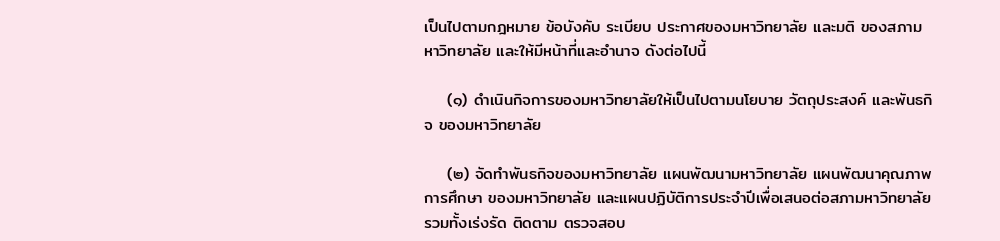เป็นไปตามกฎหมาย ข้อบังคับ ระเบียบ ประกาศของมหาวิทยาลัย และมติ ของสภามหาวิทยาลัย และให้มีหน้าที่และอำนาจ ดังต่อไปนี้

    (๑) ดำเนินกิจการของมหาวิทยาลัยให้เป็นไปตามนโยบาย วัตถุประสงค์ และพันธกิจ ของมหาวิทยาลัย

    (๒) จัดทำพันธกิจของมหาวิทยาลัย แผนพัฒนามหาวิทยาลัย แผนพัฒนาคุณภาพการศึกษา ของมหาวิทยาลัย และแผนปฏิบัติการประจำปีเพื่อเสนอต่อสภามหาวิทยาลัย รวมทั้งเร่งรัด ติดตาม ตรวจสอบ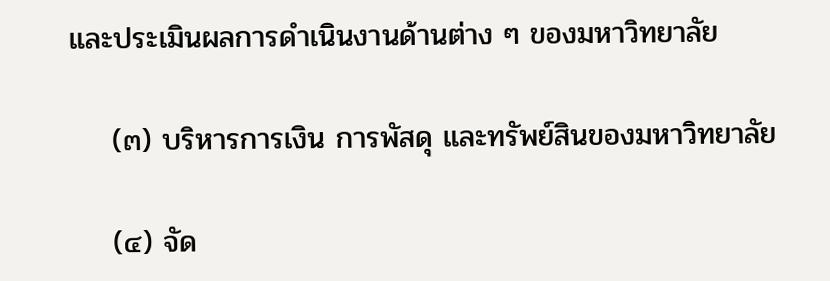และประเมินผลการดำเนินงานด้านต่าง ๆ ของมหาวิทยาลัย

    (๓) บริหารการเงิน การพัสดุ และทรัพย์สินของมหาวิทยาลัย

    (๔) จัด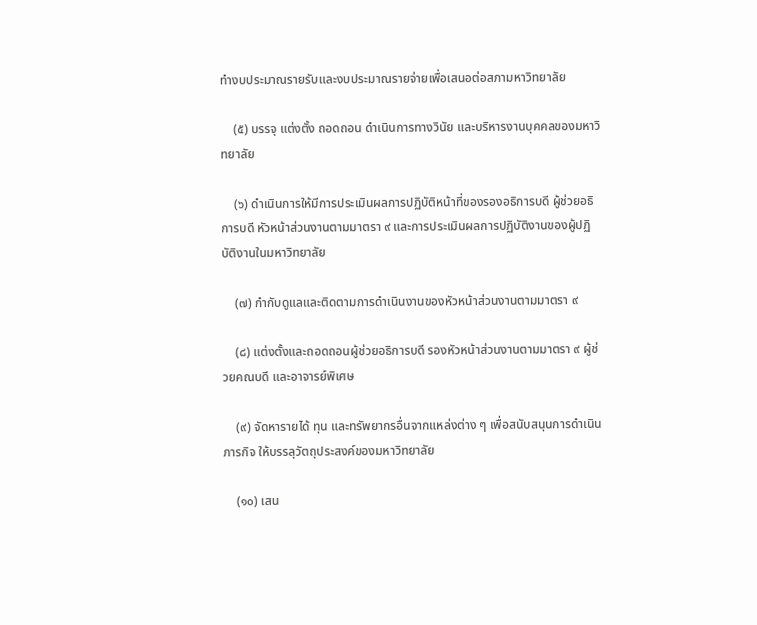ทำงบประมาณรายรับและงบประมาณรายจ่ายเพื่อเสนอต่อสภามหาวิทยาลัย

    (๕) บรรจุ แต่งตั้ง ถอดถอน ดำเนินการทางวินัย และบริหารงานบุคคลของมหาวิทยาลัย

    (๖) ดำเนินการให้มีการประเมินผลการปฏิบัติหน้าที่ของรองอธิการบดี ผู้ช่วยอธิการบดี หัวหน้าส่วนงานตามมาตรา ๙ และการประเมินผลการปฏิบัติงานของผู้ปฏิบัติงานในมหาวิทยาลัย

    (๗) กำกับดูแลและติดตามการดำเนินงานของหัวหน้าส่วนงานตามมาตรา ๙

    (๘) แต่งตั้งและถอดถอนผู้ช่วยอธิการบดี รองหัวหน้าส่วนงานตามมาตรา ๙ ผู้ช่วยคณบดี และอาจารย์พิเศษ

    (๙) จัดหารายได้ ทุน และทรัพยากรอื่นจากแหล่งต่าง ๆ เพื่อสนับสนุนการดำเนินภารกิจ ให้บรรลุวัตถุประสงค์ของมหาวิทยาลัย

    (๑๐) เสน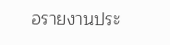อรายงานประ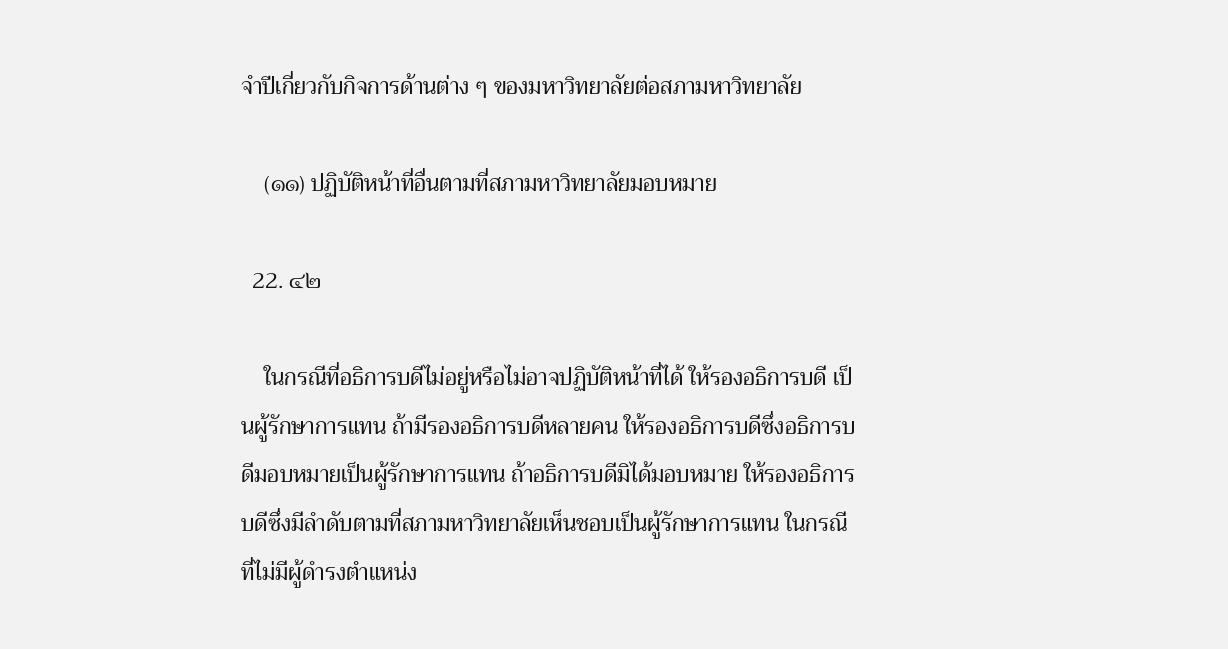จำปีเกี่ยวกับกิจการด้านต่าง ๆ ของมหาวิทยาลัยต่อสภามหาวิทยาลัย

    (๑๑) ปฏิบัติหน้าที่อื่นตามที่สภามหาวิทยาลัยมอบหมาย

  22. ๔๒

    ในกรณีที่อธิการบดีไม่อยู่หรือไม่อาจปฏิบัติหน้าที่ได้ ให้รองอธิการบดี เป็นผู้รักษาการแทน ถ้ามีรองอธิการบดีหลายคน ให้รองอธิการบดีซึ่งอธิการบดีมอบหมายเป็นผู้รักษาการแทน ถ้าอธิการบดีมิได้มอบหมาย ให้รองอธิการบดีซึ่งมีลำดับตามที่สภามหาวิทยาลัยเห็นชอบเป็นผู้รักษาการแทน ในกรณีที่ไม่มีผู้ดำรงตำแหน่ง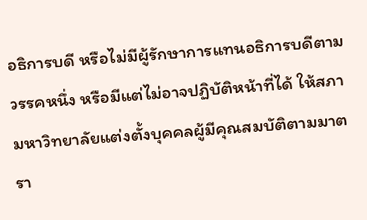อธิการบดี หรือไม่มีผู้รักษาการแทนอธิการบดีตามวรรคหนึ่ง หรือมีแต่ไม่อาจปฏิบัติหน้าที่ได้ ให้สภามหาวิทยาลัยแต่งตั้งบุคคลผู้มีคุณสมบัติตามมาตรา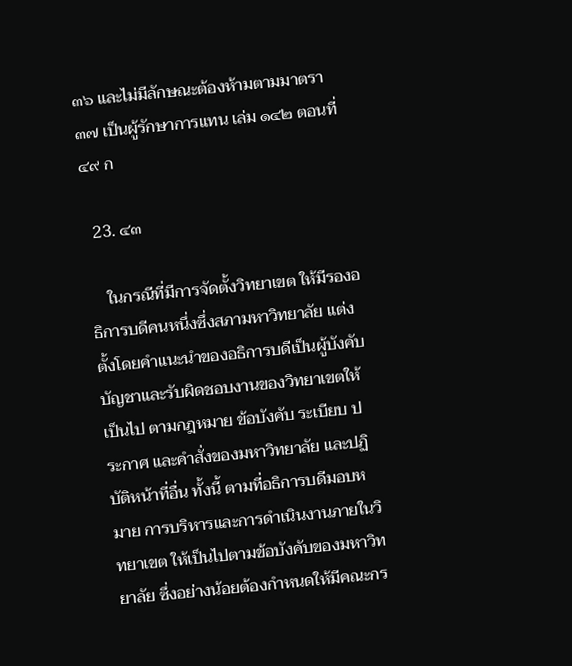๓๖ และไม่มีลักษณะต้องห้ามตามมาตรา ๓๗ เป็นผู้รักษาการแทน เล่ม ๑๔๒ ตอนที่ ๔๙ ก

  23. ๔๓

    ในกรณีที่มีการจัดตั้งวิทยาเขต ให้มีรองอธิการบดีคนหนึ่งซึ่งสภามหาวิทยาลัย แต่งตั้งโดยคำแนะนำของอธิการบดีเป็นผู้บังคับบัญชาและรับผิดชอบงานของวิทยาเขตให้เป็นไป ตามกฎหมาย ข้อบังคับ ระเบียบ ประกาศ และคำสั่งของมหาวิทยาลัย และปฏิบัติหน้าที่อื่น ทั้งนี้ ตามที่อธิการบดีมอบหมาย การบริหารและการดำเนินงานภายในวิทยาเขต ให้เป็นไปตามข้อบังคับของมหาวิทยาลัย ซึ่งอย่างน้อยต้องกำหนดให้มีคณะกร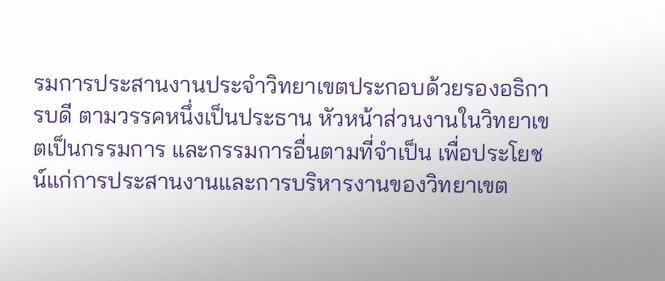รมการประสานงานประจำวิทยาเขตประกอบด้วยรองอธิการบดี ตามวรรคหนึ่งเป็นประธาน หัวหน้าส่วนงานในวิทยาเขตเป็นกรรมการ และกรรมการอื่นตามที่จำเป็น เพื่อประโยชน์แก่การประสานงานและการบริหารงานของวิทยาเขต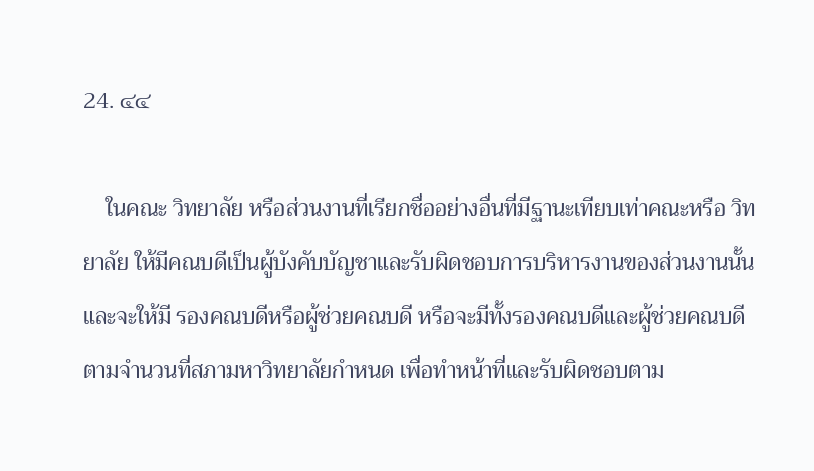24. ๔๔

    ในคณะ วิทยาลัย หรือส่วนงานที่เรียกชื่ออย่างอื่นที่มีฐานะเทียบเท่าคณะหรือ วิทยาลัย ให้มีคณบดีเป็นผู้บังคับบัญชาและรับผิดชอบการบริหารงานของส่วนงานนั้น และจะให้มี รองคณบดีหรือผู้ช่วยคณบดี หรือจะมีทั้งรองคณบดีและผู้ช่วยคณบดีตามจำนวนที่สภามหาวิทยาลัยกำหนด เพื่อทำหน้าที่และรับผิดชอบตาม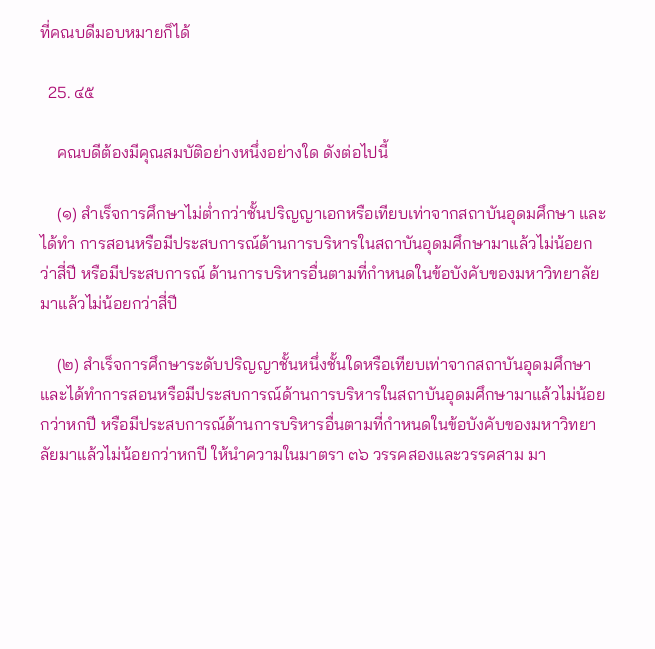ที่คณบดีมอบหมายก็ได้

  25. ๔๕

    คณบดีต้องมีคุณสมบัติอย่างหนึ่งอย่างใด ดังต่อไปนี้

    (๑) สำเร็จการศึกษาไม่ต่ำกว่าชั้นปริญญาเอกหรือเทียบเท่าจากสถาบันอุดมศึกษา และได้ทำ การสอนหรือมีประสบการณ์ด้านการบริหารในสถาบันอุดมศึกษามาแล้วไม่น้อยกว่าสี่ปี หรือมีประสบการณ์ ด้านการบริหารอื่นตามที่กำหนดในข้อบังคับของมหาวิทยาลัยมาแล้วไม่น้อยกว่าสี่ปี

    (๒) สำเร็จการศึกษาระดับปริญญาชั้นหนึ่งชั้นใดหรือเทียบเท่าจากสถาบันอุดมศึกษา และได้ทำการสอนหรือมีประสบการณ์ด้านการบริหารในสถาบันอุดมศึกษามาแล้วไม่น้อยกว่าหกปี หรือมีประสบการณ์ด้านการบริหารอื่นตามที่กำหนดในข้อบังคับของมหาวิทยาลัยมาแล้วไม่น้อยกว่าหกปี ให้นำความในมาตรา ๓๖ วรรคสองและวรรคสาม มา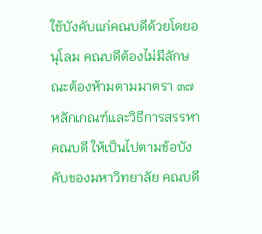ใช้บังคับแก่คณบดีด้วยโดยอนุโลม คณบดีต้องไม่มีลักษณะต้องห้ามตามมาตรา ๓๗ หลักเกณฑ์และวิธีการสรรหาคณบดี ให้เป็นไปตามข้อบังคับของมหาวิทยาลัย คณบดี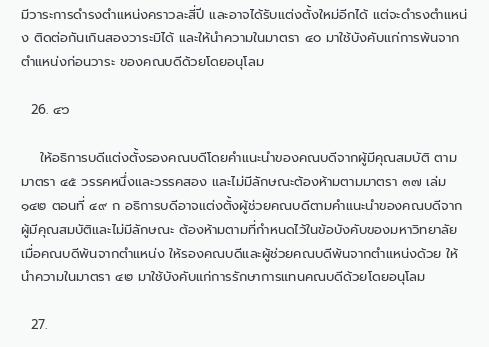มีวาระการดำรงตำแหน่งคราวละสี่ปี และอาจได้รับแต่งตั้งใหม่อีกได้ แต่จะดำรงตำแหน่ง ติดต่อกันเกินสองวาระมิได้ และให้นำความในมาตรา ๔๐ มาใช้บังคับแก่การพ้นจากตำแหน่งก่อนวาระ ของคณบดีด้วยโดยอนุโลม

  26. ๔๖

    ให้อธิการบดีแต่งตั้งรองคณบดีโดยคำแนะนำของคณบดีจากผู้มีคุณสมบัติ ตามมาตรา ๔๕ วรรคหนึ่งและวรรคสอง และไม่มีลักษณะต้องห้ามตามมาตรา ๓๗ เล่ม ๑๔๒ ตอนที่ ๔๙ ก อธิการบดีอาจแต่งตั้งผู้ช่วยคณบดีตามคำแนะนำของคณบดีจากผู้มีคุณสมบัติและไม่มีลักษณะ ต้องห้ามตามที่กำหนดไว้ในข้อบังคับของมหาวิทยาลัย เมื่อคณบดีพ้นจากตำแหน่ง ให้รองคณบดีและผู้ช่วยคณบดีพ้นจากตำแหน่งด้วย ให้นำความในมาตรา ๔๒ มาใช้บังคับแก่การรักษาการแทนคณบดีด้วยโดยอนุโลม

  27.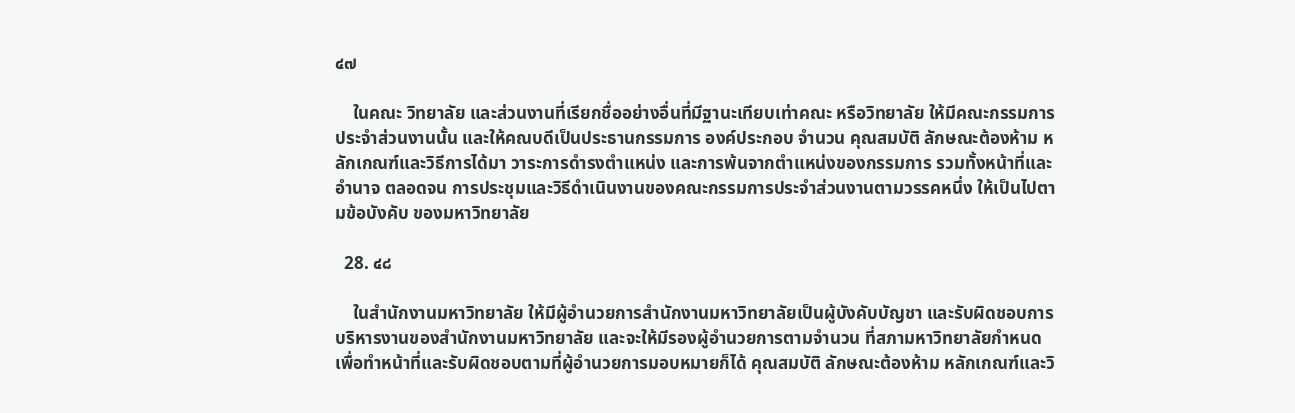๔๗

    ในคณะ วิทยาลัย และส่วนงานที่เรียกชื่ออย่างอื่นที่มีฐานะเทียบเท่าคณะ หรือวิทยาลัย ให้มีคณะกรรมการประจำส่วนงานนั้น และให้คณบดีเป็นประธานกรรมการ องค์ประกอบ จำนวน คุณสมบัติ ลักษณะต้องห้าม หลักเกณฑ์และวิธีการได้มา วาระการดำรงตำแหน่ง และการพ้นจากตำแหน่งของกรรมการ รวมทั้งหน้าที่และอำนาจ ตลอดจน การประชุมและวิธีดำเนินงานของคณะกรรมการประจำส่วนงานตามวรรคหนึ่ง ให้เป็นไปตามข้อบังคับ ของมหาวิทยาลัย

  28. ๔๘

    ในสำนักงานมหาวิทยาลัย ให้มีผู้อำนวยการสำนักงานมหาวิทยาลัยเป็นผู้บังคับบัญชา และรับผิดชอบการบริหารงานของสำนักงานมหาวิทยาลัย และจะให้มีรองผู้อำนวยการตามจำนวน ที่สภามหาวิทยาลัยกำหนด เพื่อทำหน้าที่และรับผิดชอบตามที่ผู้อำนวยการมอบหมายก็ได้ คุณสมบัติ ลักษณะต้องห้าม หลักเกณฑ์และวิ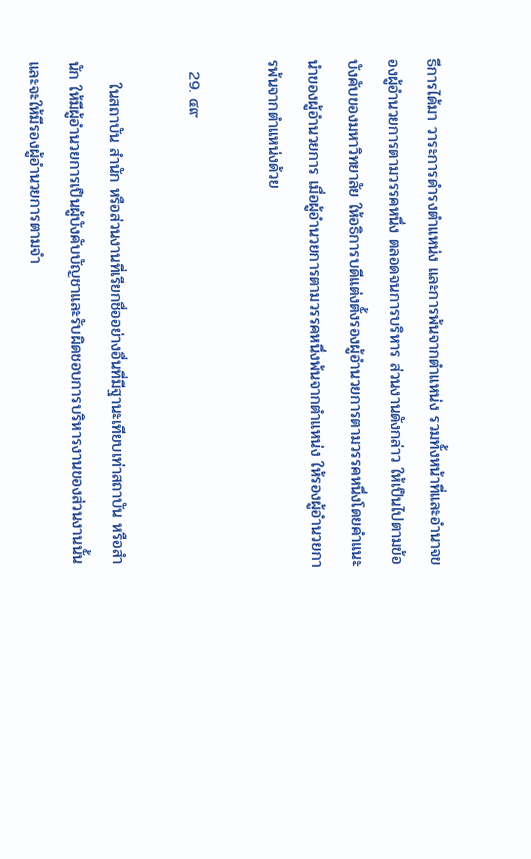ธีการได้มา วาระการดำรงตำแหน่ง และการพ้นจากตำแหน่ง รวมทั้งหน้าที่และอำนาจของผู้อำนวยการตามวรรคหนึ่ง ตลอดจนการบริหาร ส่วนงานดังกล่าว ให้เป็นไปตามข้อบังคับของมหาวิทยาลัย ให้อธิการบดีแต่งตั้งรองผู้อำนวยการตามวรรคหนึ่งโดยคำแนะนำของผู้อำนวยการ เมื่อผู้อำนวยการตามวรรคหนึ่งพ้นจากตำแหน่ง ให้รองผู้อำนวยการพ้นจากตำแหน่งด้วย

  29. ๔๙

    ในสถาบัน สำนัก หรือส่วนงานที่เรียกชื่ออย่างอื่นที่มีฐานะเทียบเท่าสถาบัน หรือสำนัก ให้มีผู้อำนวยการเป็นผู้บังคับบัญชาและรับผิดชอบการบริหารงานของส่วนงานนั้น และจะให้มีรองผู้อำนวยการตามจำ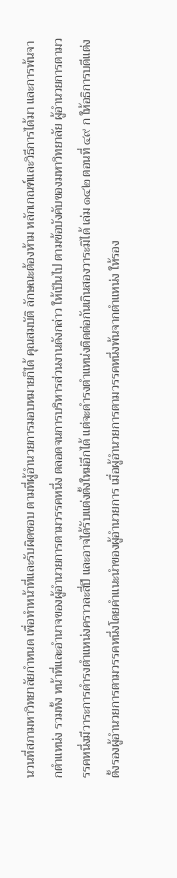นวนที่สภามหาวิทยาลัยกำหนด เพื่อทำหน้าที่และรับผิดชอบ ตามที่ผู้อำนวยการมอบหมายก็ได้ คุณสมบัติ ลักษณะต้องห้าม หลักเกณฑ์และวิธีการได้มา และการพ้นจากตำแหน่ง รวมทั้ง หน้าที่และอำนาจของผู้อำนวยการตามวรรคหนึ่ง ตลอดจนการบริหารส่วนงานดังกล่าว ให้เป็นไป ตามข้อบังคับของมหาวิทยาลัย ผู้อำนวยการตามวรรคหนึ่งมีวาระการดำรงตำแหน่งคราวละสี่ปี และอาจได้รับแต่งตั้งใหม่อีกได้ แต่จะดำรงตำแหน่งติดต่อกันเกินสองวาระมิได้ เล่ม ๑๔๒ ตอนที่ ๔๙ ก ให้อธิการบดีแต่งตั้งรองผู้อำนวยการตามวรรคหนึ่งโดยคำแนะนำของผู้อำนวยการ เมื่อผู้อำนวยการตามวรรคหนึ่งพ้นจากตำแหน่ง ให้รอง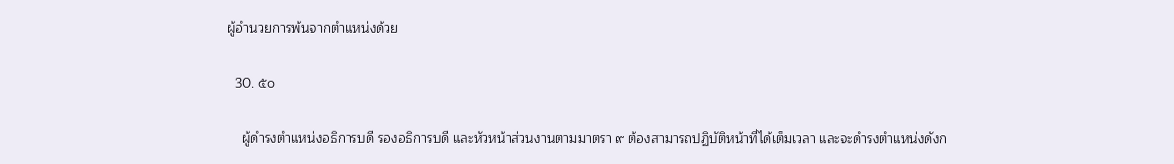ผู้อำนวยการพ้นจากตำแหน่งด้วย

  30. ๕๐

    ผู้ดำรงตำแหน่งอธิการบดี รองอธิการบดี และหัวหน้าส่วนงานตามมาตรา ๙ ต้องสามารถปฏิบัติหน้าที่ได้เต็มเวลา และจะดำรงตำแหน่งดังก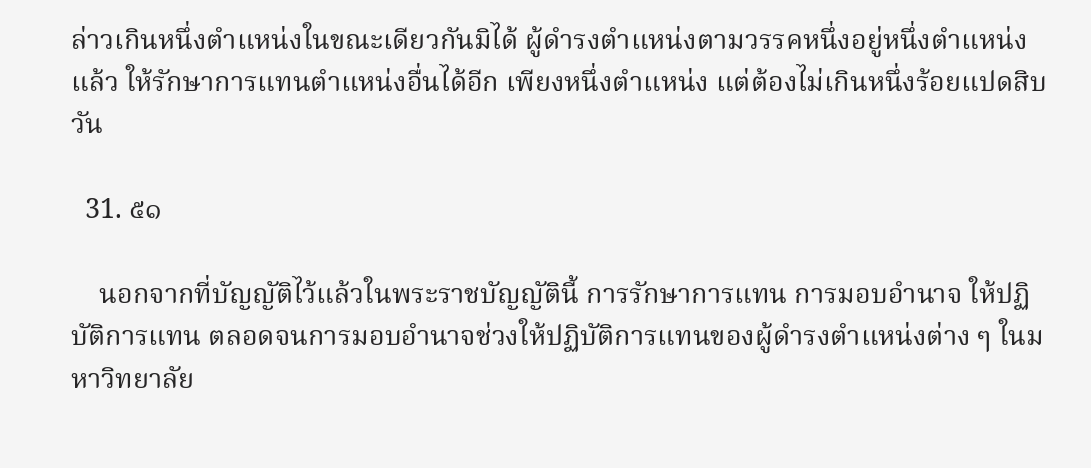ล่าวเกินหนึ่งตำแหน่งในขณะเดียวกันมิได้ ผู้ดำรงตำแหน่งตามวรรคหนึ่งอยู่หนึ่งตำแหน่งแล้ว ให้รักษาการแทนตำแหน่งอื่นได้อีก เพียงหนึ่งตำแหน่ง แต่ต้องไม่เกินหนึ่งร้อยแปดสิบวัน

  31. ๕๑

    นอกจากที่บัญญัติไว้แล้วในพระราชบัญญัตินี้ การรักษาการแทน การมอบอำนาจ ให้ปฏิบัติการแทน ตลอดจนการมอบอำนาจช่วงให้ปฏิบัติการแทนของผู้ดำรงตำแหน่งต่าง ๆ ในมหาวิทยาลัย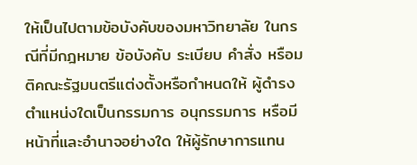ให้เป็นไปตามข้อบังคับของมหาวิทยาลัย ในกรณีที่มีกฎหมาย ข้อบังคับ ระเบียบ คำสั่ง หรือมติคณะรัฐมนตรีแต่งตั้งหรือกำหนดให้ ผู้ดำรงตำแหน่งใดเป็นกรรมการ อนุกรรมการ หรือมีหน้าที่และอำนาจอย่างใด ให้ผู้รักษาการแทน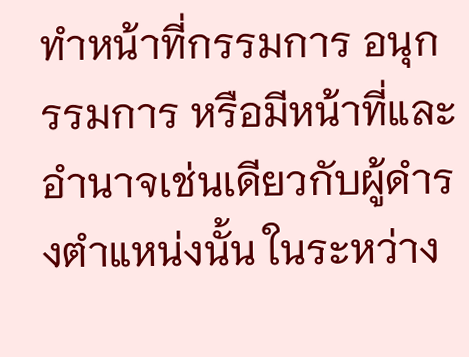ทำหน้าที่กรรมการ อนุกรรมการ หรือมีหน้าที่และอำนาจเช่นเดียวกับผู้ดำรงตำแหน่งนั้น ในระหว่าง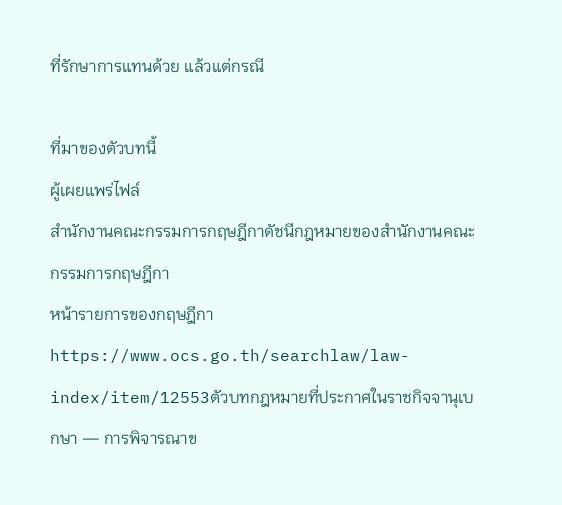ที่รักษาการแทนด้วย แล้วแต่กรณี

ที่มาของตัวบทนี้
ผู้เผยแพร่ไฟล์
สำนักงานคณะกรรมการกฤษฎีกาดัชนีกฎหมายของสำนักงานคณะกรรมการกฤษฎีกา
หน้ารายการของกฤษฎีกา
https://www.ocs.go.th/searchlaw/law-index/item/12553ตัวบทกฎหมายที่ประกาศในราชกิจจานุเบกษา — การพิจารณาข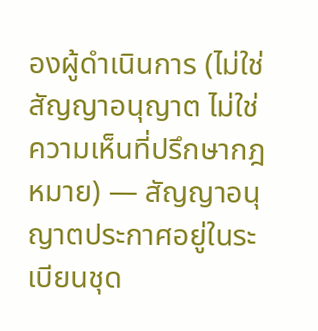องผู้ดำเนินการ (ไม่ใช่สัญญาอนุญาต ไม่ใช่ความเห็นที่ปรึกษากฎหมาย) — สัญญาอนุญาตประกาศอยู่ในระเบียนชุด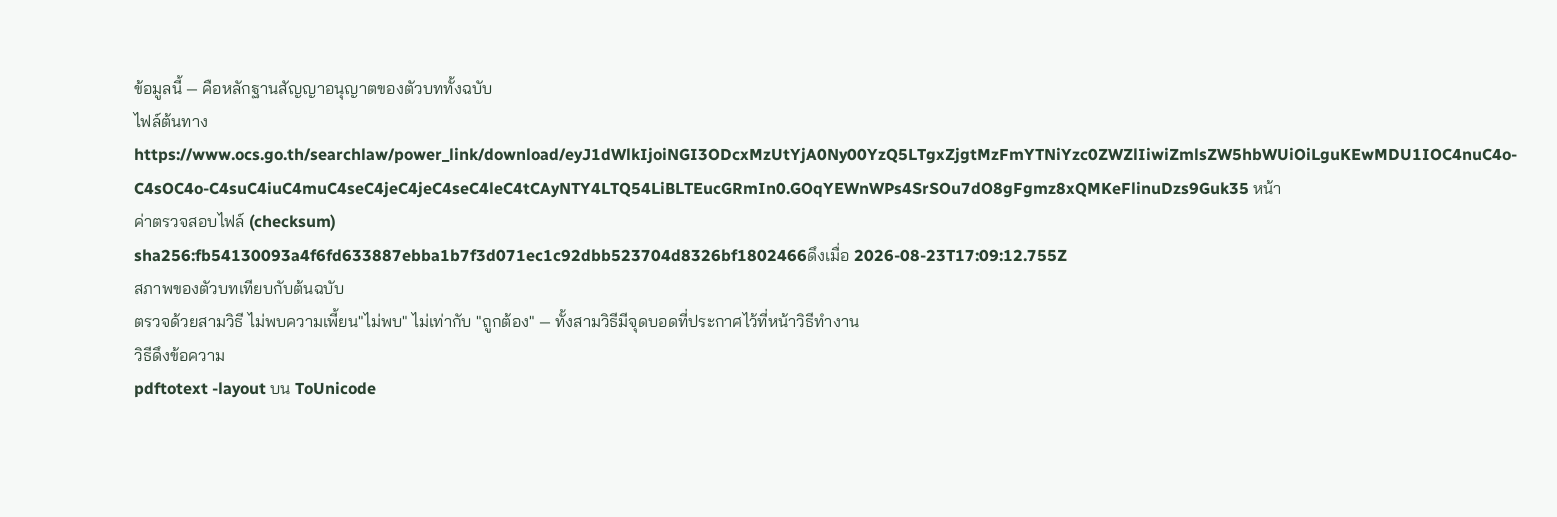ข้อมูลนี้ — คือหลักฐานสัญญาอนุญาตของตัวบททั้งฉบับ
ไฟล์ต้นทาง
https://www.ocs.go.th/searchlaw/power_link/download/eyJ1dWlkIjoiNGI3ODcxMzUtYjA0Ny00YzQ5LTgxZjgtMzFmYTNiYzc0ZWZlIiwiZmlsZW5hbWUiOiLguKEwMDU1IOC4nuC4o-C4sOC4o-C4suC4iuC4muC4seC4jeC4jeC4seC4leC4tCAyNTY4LTQ54LiBLTEucGRmIn0.GOqYEWnWPs4SrSOu7dO8gFgmz8xQMKeFlinuDzs9Guk35 หน้า
ค่าตรวจสอบไฟล์ (checksum)
sha256:fb54130093a4f6fd633887ebba1b7f3d071ec1c92dbb523704d8326bf1802466ดึงเมื่อ 2026-08-23T17:09:12.755Z
สภาพของตัวบทเทียบกับต้นฉบับ
ตรวจด้วยสามวิธี ไม่พบความเพี้ยน"ไม่พบ" ไม่เท่ากับ "ถูกต้อง" — ทั้งสามวิธีมีจุดบอดที่ประกาศไว้ที่หน้าวิธีทำงาน
วิธีดึงข้อความ
pdftotext -layout บน ToUnicode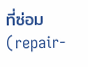ที่ซ่อม (repair-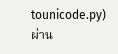tounicode.py)ผ่าน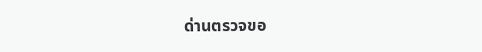ด่านตรวจขอ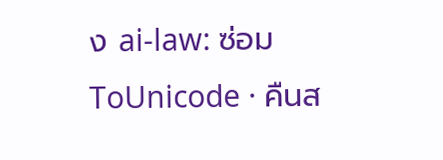ง ai-law: ซ่อม ToUnicode · คืนส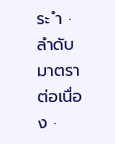ระ ำ · ลำดับมาตราต่อเนื่อง ·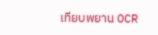เทียบพยาน OCR